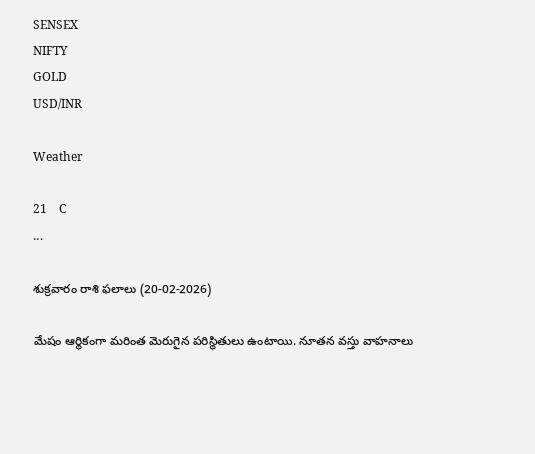SENSEX
NIFTY
GOLD
USD/INR

Weather

21    C
...

శుక్రవారం రాశి ఫలాలు (20-02-2026)

మేషం ఆర్థికంగా మరింత మెరుగైన పరిస్థితులు ఉంటాయి. నూతన వస్తు వాహనాలు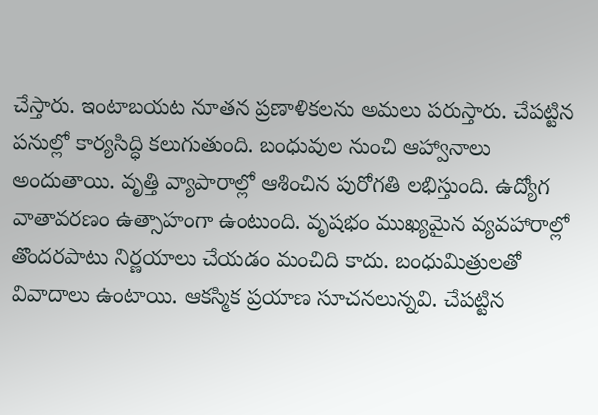చేస్తారు. ఇంటాబయట నూతన ప్రణాళికలను అమలు పరుస్తారు. చేపట్టిన పనుల్లో కార్యసిద్ధి కలుగుతుంది. బంధువుల నుంచి ఆహ్వానాలు అందుతాయి. వృత్తి వ్యాపారాల్లో ఆశించిన పురోగతి లభిస్తుంది. ఉద్యోగ వాతావరణం ఉత్సాహంగా ఉంటుంది. వృషభం ముఖ్యమైన వ్యవహారాల్లో తొందరపాటు నిర్ణయాలు చేయడం మంచిది కాదు. బంధుమిత్రులతో వివాదాలు ఉంటాయి. ఆకస్మిక ప్రయాణ సూచనలున్నవి. చేపట్టిన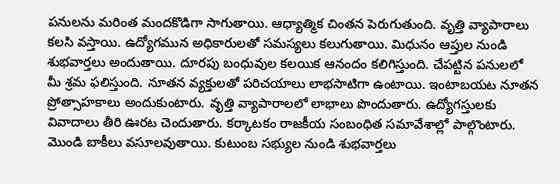పనులను మరింత మందకొడిగా సాగుతాయి. ఆధ్యాత్మిక చింతన పెరుగుతుంది. వృత్తి వ్యాపారాలు కలసి వస్తాయి. ఉద్యోగమున అధికారులతో సమస్యలు కలుగుతాయి. మిధునం ఆప్తుల నుండి శుభవార్తలు అందుతాయి. దూరపు బంధువుల కలయిక ఆనందం కలిగిస్తుంది. చేపట్టిన పనులలో మీ శ్రమ ఫలిస్తుంది. నూతన వ్యక్తులతో పరిచయాలు లాభసాటిగా ఉంటాయి. ఇంటాబయట నూతన ప్రోత్సాహకాలు అందుకుంటారు. వృత్తి వ్యాపారాలలో లాభాలు పొందుతారు. ఉద్యోగస్తులకు వివాదాలు తీరి ఊరట చెందుతారు. కర్కాటకం రాజకీయ సంబంధిత సమావేశాల్లో పాల్గొంటారు. మొండి బాకీలు వసూలవుతాయి. కుటుంబ సభ్యుల నుండి శుభవార్తలు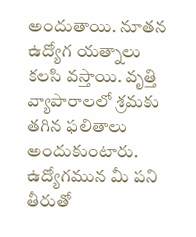అందుతాయి. నూతన ఉద్యోగ యత్నాలు కలసి వస్తాయి. వృత్తి వ్యాపారాలలో శ్రమకు తగిన ఫలితాలు అందుకుంటారు. ఉద్యోగమున మీ పని తీరుతో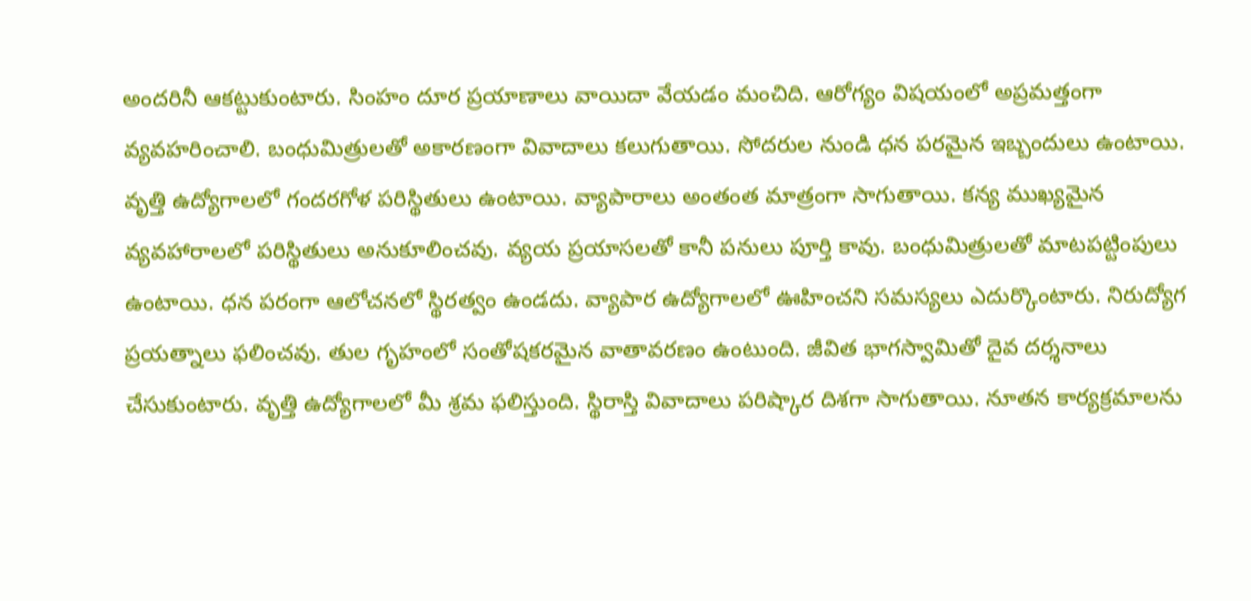అందరినీ ఆకట్టుకుంటారు. సింహం దూర ప్రయాణాలు వాయిదా వేయడం మంచిది. ఆరోగ్యం విషయంలో అప్రమత్తంగా వ్యవహరించాలి. బంధుమిత్రులతో అకారణంగా వివాదాలు కలుగుతాయి. సోదరుల నుండి ధన పరమైన ఇబ్బందులు ఉంటాయి. వృత్తి ఉద్యోగాలలో గందరగోళ పరిస్థితులు ఉంటాయి. వ్యాపారాలు అంతంత మాత్రంగా సాగుతాయి. కన్య ముఖ్యమైన వ్యవహారాలలో పరిస్థితులు అనుకూలించవు. వ్యయ ప్రయాసలతో కానీ పనులు పూర్తి కావు. బంధుమిత్రులతో మాటపట్టింపులు ఉంటాయి. ధన పరంగా ఆలోచనలో స్థిరత్వం ఉండదు. వ్యాపార ఉద్యోగాలలో ఊహించని సమస్యలు ఎదుర్కొంటారు. నిరుద్యోగ ప్రయత్నాలు ఫలించవు. తుల గృహంలో సంతోషకరమైన వాతావరణం ఉంటుంది. జీవిత భాగస్వామితో దైవ దర్శనాలు చేసుకుంటారు. వృత్తి ఉద్యోగాలలో మీ శ్రమ ఫలిస్తుంది. స్థిరాస్తి వివాదాలు పరిష్కార దిశగా సాగుతాయి. నూతన కార్యక్రమాలను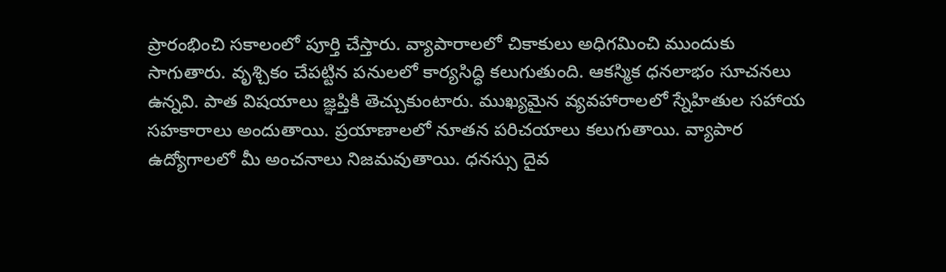ప్రారంభించి సకాలంలో పూర్తి చేస్తారు. వ్యాపారాలలో చికాకులు అధిగమించి ముందుకు సాగుతారు. వృశ్చికం చేపట్టిన పనులలో కార్యసిద్ధి కలుగుతుంది. ఆకస్మిక ధనలాభం సూచనలు ఉన్నవి. పాత విషయాలు జ్ఞప్తికి తెచ్చుకుంటారు. ముఖ్యమైన వ్యవహారాలలో స్నేహితుల సహాయ సహకారాలు అందుతాయి. ప్రయాణాలలో నూతన పరిచయాలు కలుగుతాయి. వ్యాపార ఉద్యోగాలలో మీ అంచనాలు నిజమవుతాయి. ధనస్సు దైవ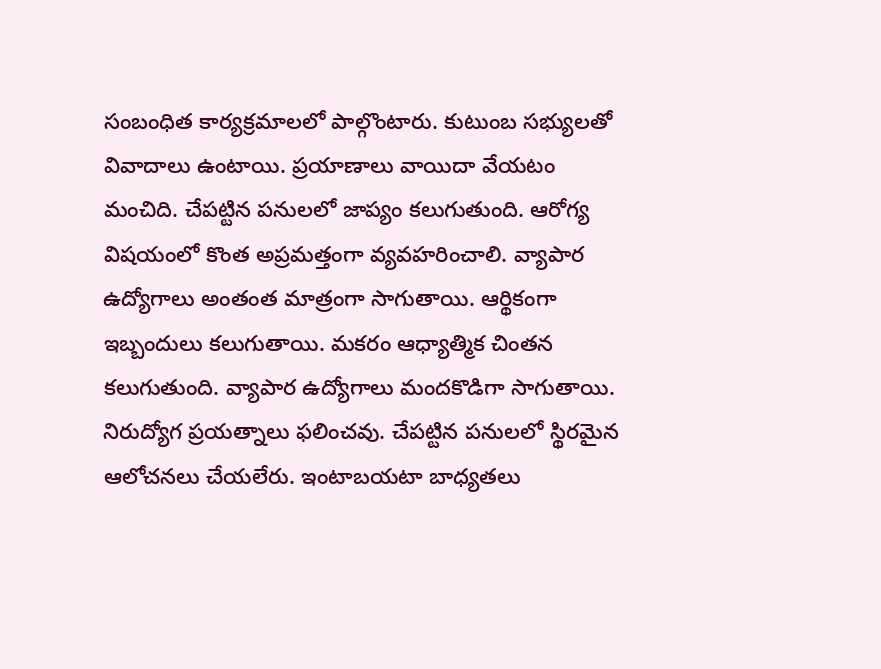సంబంధిత కార్యక్రమాలలో పాల్గొంటారు. కుటుంబ సభ్యులతో వివాదాలు ఉంటాయి. ప్రయాణాలు వాయిదా వేయటం మంచిది. చేపట్టిన పనులలో జాప్యం కలుగుతుంది. ఆరోగ్య విషయంలో కొంత అప్రమత్తంగా వ్యవహరించాలి. వ్యాపార ఉద్యోగాలు అంతంత మాత్రంగా సాగుతాయి. ఆర్థికంగా ఇబ్బందులు కలుగుతాయి. మకరం ఆధ్యాత్మిక చింతన కలుగుతుంది. వ్యాపార ఉద్యోగాలు మందకొడిగా సాగుతాయి. నిరుద్యోగ ప్రయత్నాలు ఫలించవు. చేపట్టిన పనులలో స్థిరమైన ఆలోచనలు చేయలేరు. ఇంటాబయటా బాధ్యతలు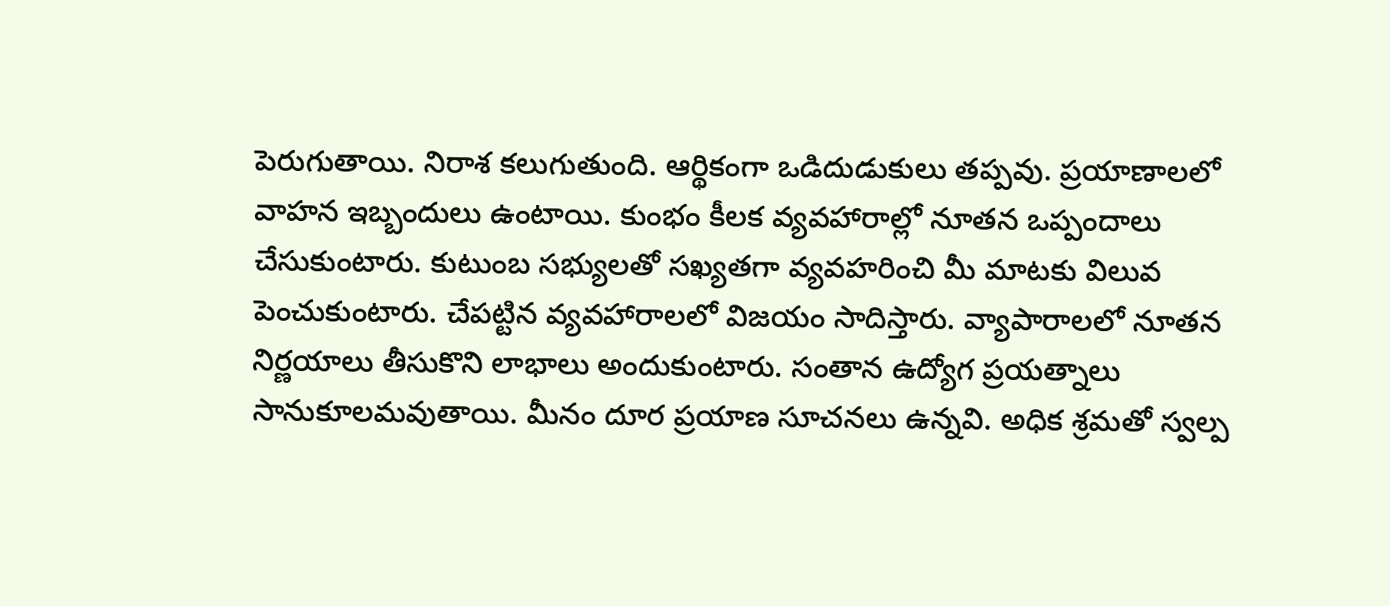పెరుగుతాయి. నిరాశ కలుగుతుంది. ఆర్థికంగా ఒడిదుడుకులు తప్పవు. ప్రయాణాలలో వాహన ఇబ్బందులు ఉంటాయి. కుంభం కీలక వ్యవహారాల్లో నూతన ఒప్పందాలు చేసుకుంటారు. కుటుంబ సభ్యులతో సఖ్యతగా వ్యవహరించి మీ మాటకు విలువ పెంచుకుంటారు. చేపట్టిన వ్యవహారాలలో విజయం సాదిస్తారు. వ్యాపారాలలో నూతన నిర్ణయాలు తీసుకొని లాభాలు అందుకుంటారు. సంతాన ఉద్యోగ ప్రయత్నాలు సానుకూలమవుతాయి. మీనం దూర ప్రయాణ సూచనలు ఉన్నవి. అధిక శ్రమతో స్వల్ప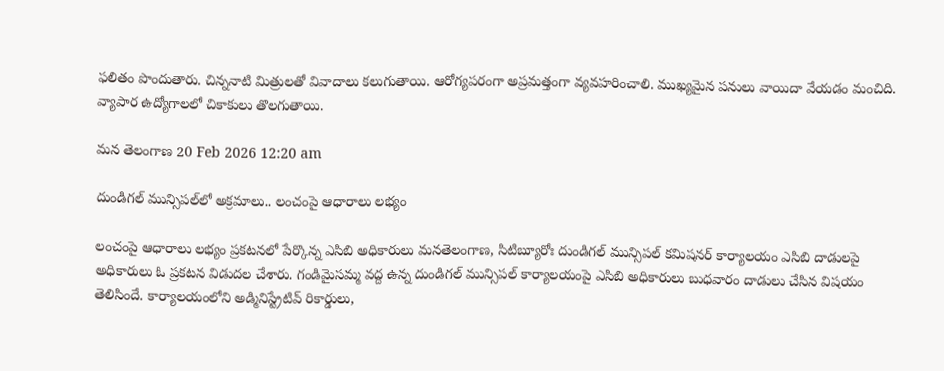ఫలితం పొందుతారు. చిన్ననాటి మిత్రులతో వివాదాలు కలుగుతాయి. ఆరోగ్యపరంగా అప్రమత్తంగా వ్యవహరించాలి. ముఖ్యమైన పనులు వాయిదా వేయడం మంచిది. వ్యాపార ఉద్యోగాలలో చికాకులు తొలగుతాయి.

మన తెలంగాణ 20 Feb 2026 12:20 am

దుండిగల్ మున్సిపల్‌లో అక్రమాలు.. లంచంపై ఆధారాలు లభ్యం

లంచంపై ఆధారాలు లభ్యం ప్రకటనలో పేర్కొన్న ఎసిబి అధికారులు మనతెలంగాణ, సిటిబ్యూరోః దుండిగల్ మున్సిపల్ కమిషనర్ కార్యాలయం ఎసిబి దాడులపై అధికారులు ఓ ప్రకటన విడుదల చేశారు. గండిమైసమ్మ వద్ద ఉన్న దుండిగల్ మున్సిపల్ కార్యాలయంపై ఎసిబి అధికారులు బుధవారం దాడులు చేసిన విషయం తెలిసిందే. కార్యాలయంలోని అడ్మినిస్ట్రేటివ్ రికార్డులు,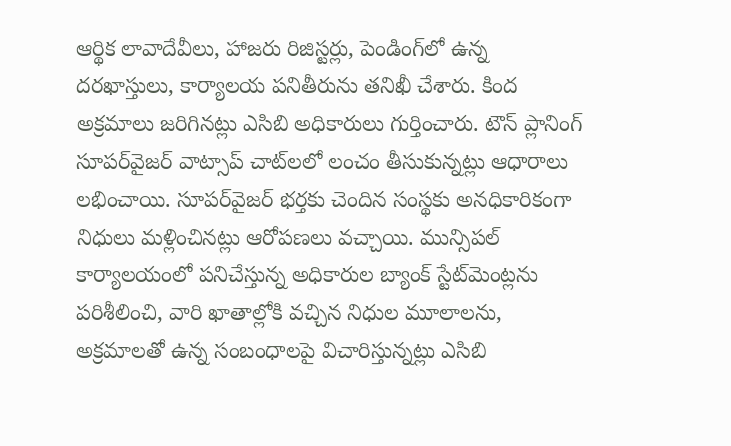ఆర్థిక లావాదేవీలు, హాజరు రిజిస్టర్లు, పెండింగ్‌లో ఉన్న దరఖాస్తులు, కార్యాలయ పనితీరును తనిఖీ చేశారు. కింద అక్రమాలు జరిగినట్లు ఎసిబి అధికారులు గుర్తించారు. టౌన్ ప్లానింగ్ సూపర్‌వైజర్ వాట్సాప్ చాట్‌లలో లంచం తీసుకున్నట్లు ఆధారాలు లభించాయి. సూపర్‌వైజర్ భర్తకు చెందిన సంస్థకు అనధికారికంగా నిధులు మళ్లించినట్లు ఆరోపణలు వచ్చాయి. మున్సిపల్ కార్యాలయంలో పనిచేస్తున్న అధికారుల బ్యాంక్ స్టేట్‌మెంట్లను పరిశీలించి, వారి ఖాతాల్లోకి వచ్చిన నిధుల మూలాలను, అక్రమాలతో ఉన్న సంబంధాలపై విచారిస్తున్నట్లు ఎసిబి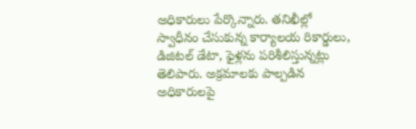అధికారులు పేర్కొన్నారు. తనిఖీల్లో స్వాధీనం చేసుకున్న కార్యాలయ రికార్డులు, డిజిటల్ డేటా, ఫైళ్లను పరిశీలిస్తున్నట్లు తెలిపారు. అక్రమాలకు పాల్పడిన అధికారులపై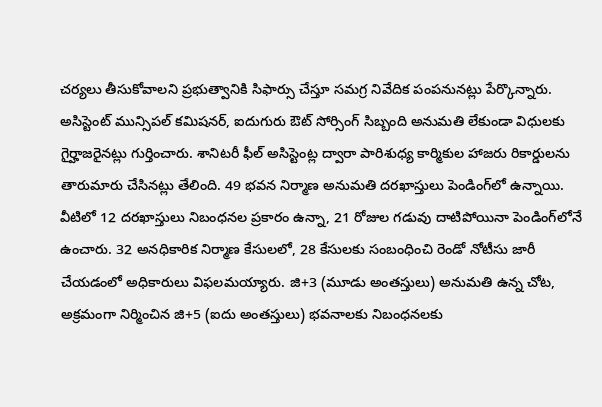చర్యలు తీసుకోవాలని ప్రభుత్వానికి సిఫార్సు చేస్తూ సమగ్ర నివేదిక పంపనునట్లు పేర్కొన్నారు. అసిస్టెంట్ మున్సిపల్ కమిషనర్, ఐదుగురు ఔట్ సోర్సింగ్ సిబ్బంది అనుమతి లేకుండా విధులకు గైర్హాజరైనట్లు గుర్తించారు. శానిటరీ ఫీల్ అసిస్టెంట్ల ద్వారా పారిశుధ్య కార్మికుల హాజరు రికార్డులను తారుమారు చేసినట్లు తేలింది. 49 భవన నిర్మాణ అనుమతి దరఖాస్తులు పెండింగ్‌లో ఉన్నాయి. వీటిలో 12 దరఖాస్తులు నిబంధనల ప్రకారం ఉన్నా, 21 రోజుల గడువు దాటిపోయినా పెండింగ్‌లోనే ఉంచారు. 32 అనధికారిక నిర్మాణ కేసులలో, 28 కేసులకు సంబంధించి రెండో నోటీసు జారీ చేయడంలో అధికారులు విఫలమయ్యారు. జి+3 (మూడు అంతస్తులు) అనుమతి ఉన్న చోట, అక్రమంగా నిర్మించిన జి+5 (ఐదు అంతస్తులు) భవనాలకు నిబంధనలకు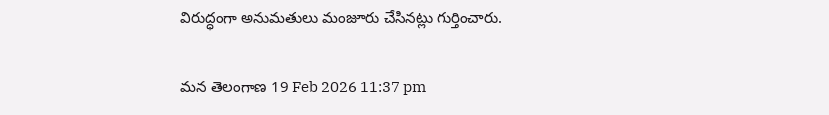విరుద్ధంగా అనుమతులు మంజూరు చేసినట్లు గుర్తించారు.

మన తెలంగాణ 19 Feb 2026 11:37 pm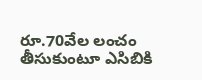రూ.70వేల లంచం తీసుకుంటూ ఎసిబికి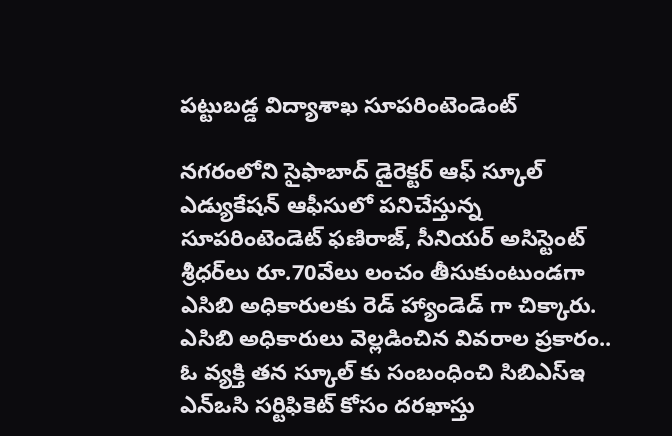పట్టుబడ్డ విద్యాశాఖ సూపరింటెండెంట్

నగరంలోని సైఫాబాద్ డైరెక్టర్ ఆఫ్ స్కూల్ ఎడ్యుకేషన్ ఆఫీసులో పనిచేస్తున్న సూపరింటెండెట్ ఫణిరాజ్, సీనియర్ అసిస్టెంట్ శ్రీధర్‌లు రూ.70వేలు లంచం తీసుకుంటుండగా ఎసిబి అధికారులకు రెడ్ హ్యాండెడ్ గా చిక్కారు. ఎసిబి అధికారులు వెల్లడించిన వివరాల ప్రకారం.. ఓ వ్యక్తి తన స్కూల్ కు సంబంధించి సిబిఎస్‌ఇ ఎన్‌ఒసి సర్టిఫికెట్ కోసం దరఖాస్తు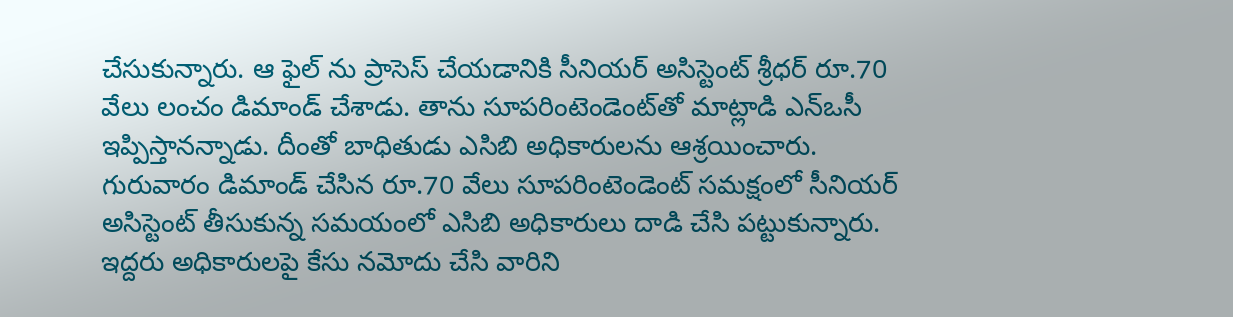చేసుకున్నారు. ఆ ఫైల్ ను ప్రాసెస్ చేయడానికి సీనియర్ అసిస్టెంట్ శ్రీధర్ రూ.70 వేలు లంచం డిమాండ్ చేశాడు. తాను సూపరింటెండెంట్‌తో మాట్లాడి ఎన్‌ఒసీ ఇప్పిస్తానన్నాడు. దీంతో బాధితుడు ఎసిబి అధికారులను ఆశ్రయించారు. గురువారం డిమాండ్ చేసిన రూ.70 వేలు సూపరింటెండెంట్ సమక్షంలో సీనియర్ అసిస్టెంట్ తీసుకున్న సమయంలో ఎసిబి అధికారులు దాడి చేసి పట్టుకున్నారు. ఇద్దరు అధికారులపై కేసు నమోదు చేసి వారిని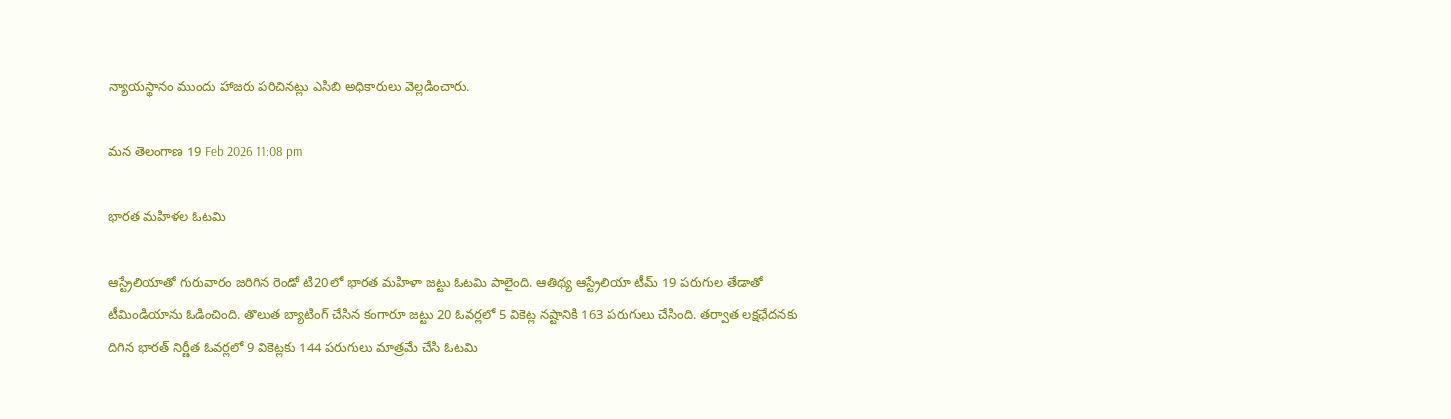న్యాయస్థానం ముందు హాజరు పరిచినట్లు ఎసిబి అధికారులు వెల్లడించారు.

మన తెలంగాణ 19 Feb 2026 11:08 pm

భారత మహిళల ఓటమి

ఆస్ట్రేలియాతో గురువారం జరిగిన రెండో టి20లో భారత మహిళా జట్టు ఓటమి పాలైంది. ఆతిథ్య ఆస్ట్రేలియా టీమ్ 19 పరుగుల తేడాతో టీమిండియాను ఓడించింది. తొలుత బ్యాటింగ్ చేసిన కంగారూ జట్టు 20 ఓవర్లలో 5 వికెట్ల నష్టానికి 163 పరుగులు చేసింది. తర్వాత లక్షఛేదనకు దిగిన భారత్ నిర్ణీత ఓవర్లలో 9 వికెట్లకు 144 పరుగులు మాత్రమే చేసి ఓటమి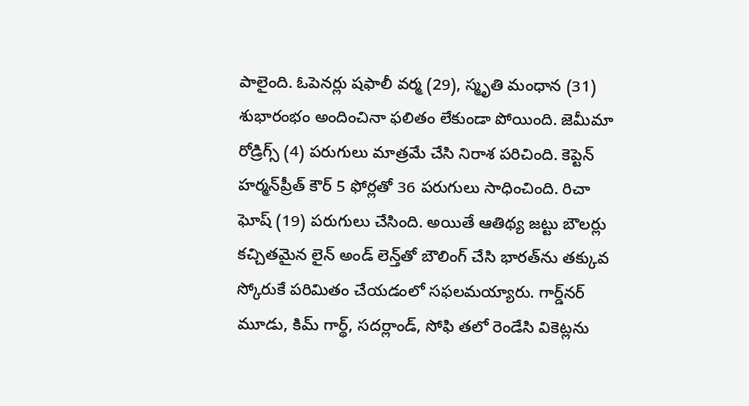పాలైంది. ఓపెనర్లు షఫాలీ వర్మ (29), స్మృతి మంధాన (31) శుభారంభం అందించినా ఫలితం లేకుండా పోయింది. జెమీమా రోడ్రిగ్స్ (4) పరుగులు మాత్రమే చేసి నిరాశ పరిచింది. కెప్టెన్ హర్మన్‌ప్రీత్ కౌర్ 5 ఫోర్లతో 36 పరుగులు సాధించింది. రిచా ఘోష్ (19) పరుగులు చేసింది. అయితే ఆతిథ్య జట్టు బౌలర్లు కచ్చితమైన లైన్ అండ్ లెన్త్‌తో బౌలింగ్ చేసి భారత్‌ను తక్కువ స్కోరుకే పరిమితం చేయడంలో సఫలమయ్యారు. గార్డ్‌నర్ మూడు, కిమ్ గార్థ్, సదర్లాండ్, సోఫి తలో రెండేసి వికెట్లను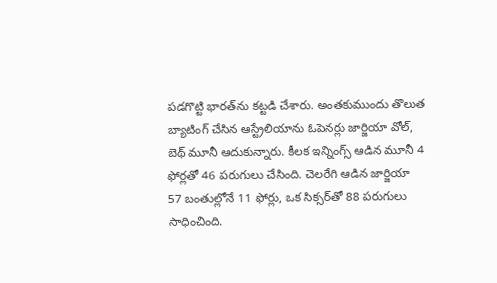పడగొట్టి భారత్‌ను కట్టడి చేశారు. అంతకుముందు తొలుత బ్యాటింగ్ చేసిన ఆస్ట్రేలియాను ఓపెనర్లు జార్జియా వోల్, బెథ్ మూనీ ఆదుకున్నారు. కీలక ఇన్నింగ్స్ ఆడిన మూనీ 4 ఫోర్లతో 46 పరుగులు చేసింది. చెలరేగి ఆడిన జార్జియా 57 బంతుల్లోనే 11 ఫోర్లు, ఒక సిక్సర్‌తో 88 పరుగులు సాధించింది.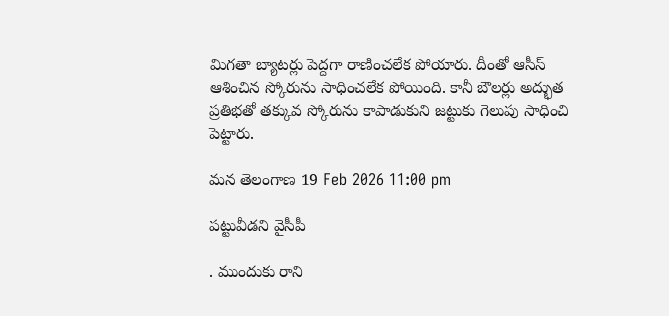మిగతా బ్యాటర్లు పెద్దగా రాణించలేక పోయారు. దీంతో ఆసీస్ ఆశించిన స్కోరును సాధించలేక పోయింది. కానీ బౌలర్లు అద్భుత ప్రతిభతో తక్కువ స్కోరును కాపాడుకుని జట్టుకు గెలుపు సాధించి పెట్టారు.

మన తెలంగాణ 19 Feb 2026 11:00 pm

పట్టువీడని వైసీపీ

. ముందుకు రాని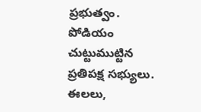ప్రభుత్వం. పోడియం చుట్టుముట్టిన ప్రతిపక్ష సభ్యులు. ఈలలు,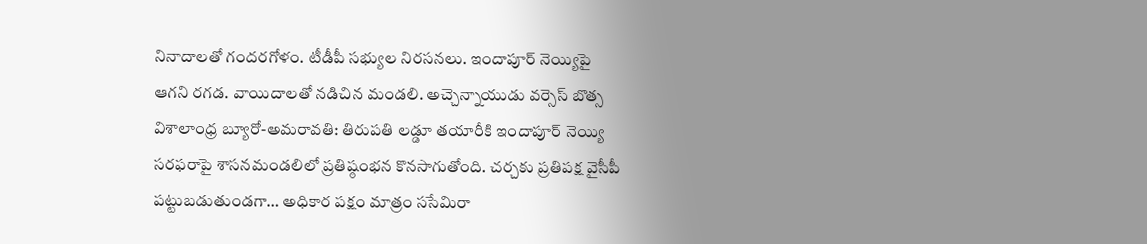నినాదాలతో గందరగోళం. టీడీపీ సభ్యుల నిరసనలు. ఇందాపూర్ నెయ్యిపై ఆగని రగడ. వాయిదాలతో నడిచిన మండలి. అచ్చెన్నాయుడు వర్సెస్ బొత్స విశాలాంధ్ర బ్యూరో-అమరావతి: తిరుపతి లడ్డూ తయారీకి ఇందాపూర్ నెయ్యి సరఫరాపై శాసనమండలిలో ప్రతిష్ఠంభన కొనసాగుతోంది. చర్చకు ప్రతిపక్ష వైసీపీ పట్టుబడుతుండగా… అధికార పక్షం మాత్రం ససేమిరా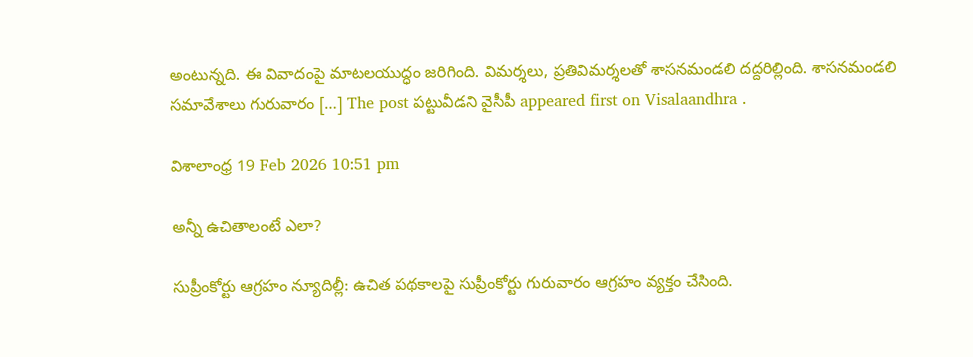అంటున్నది. ఈ వివాదంపై మాటలయుద్ధం జరిగింది. విమర్శలు, ప్రతివిమర్శలతో శాసనమండలి దద్దరిల్లింది. శాసనమండలి సమావేశాలు గురువారం […] The post పట్టువీడని వైసీపీ appeared first on Visalaandhra .

విశాలాంధ్ర 19 Feb 2026 10:51 pm

అన్నీ ఉచితాలంటే ఎలా?

సుప్రీంకోర్టు ఆగ్రహం న్యూదిల్లీ: ఉచిత పథకాలపై సుప్రీంకోర్టు గురువారం ఆగ్రహం వ్యక్తం చేసింది.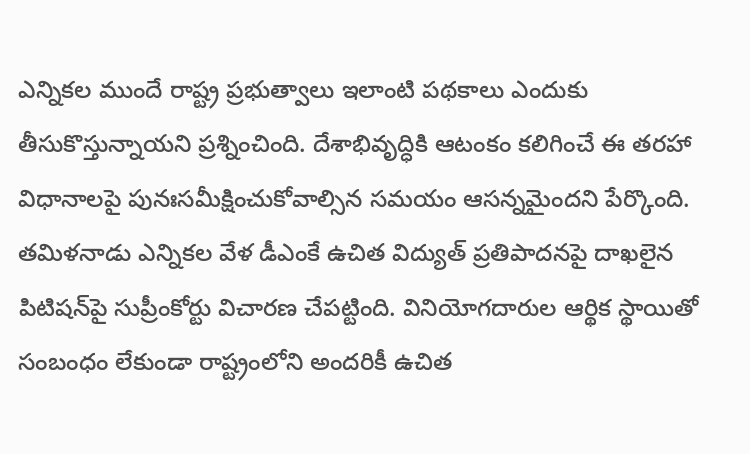ఎన్నికల ముందే రాష్ట్ర ప్రభుత్వాలు ఇలాంటి పథకాలు ఎందుకు తీసుకొస్తున్నాయని ప్రశ్నించింది. దేశాభివృద్ధికి ఆటంకం కలిగించే ఈ తరహా విధానాలపై పునఃసమీక్షించుకోవాల్సిన సమయం ఆసన్నమైందని పేర్కొంది. తమిళనాడు ఎన్నికల వేళ డీఎంకే ఉచిత విద్యుత్ ప్రతిపాదనపై దాఖలైన పిటిషన్‌పై సుప్రీంకోర్టు విచారణ చేపట్టింది. వినియోగదారుల ఆర్థిక స్థాయితో సంబంధం లేకుండా రాష్ట్రంలోని అందరికీ ఉచిత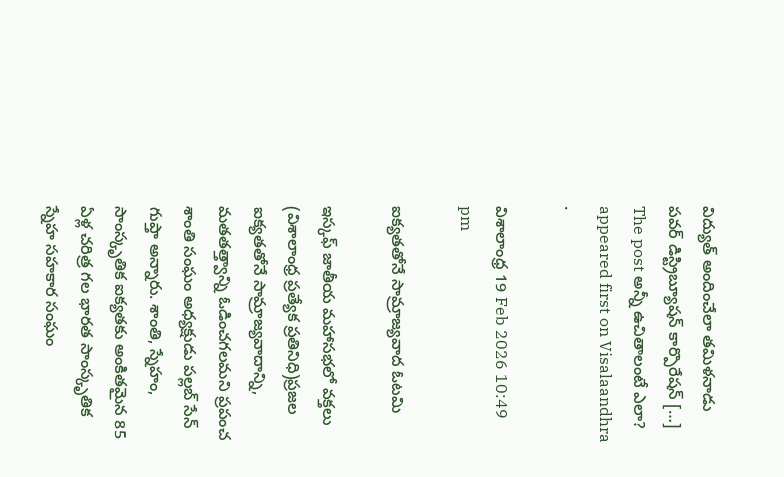విద్యుత్ అందించేలా తమిళనాడు పవర్ డిస్ట్రిబ్యూషన్ కార్పొరేషన్ […] The post అన్నీ ఉచితాలంటే ఎలా? appeared first on Visalaandhra .

విశాలాంధ్ర 19 Feb 2026 10:49 pm

ఐక్యతతోనే సామ్రాజ్యవాద ఓటమి

ఇస్కఫ్ జాతీయ మహాసభలో వక్తలు (విశాలాంధ్ర ప్రత్యేక ప్రతినిధి)ప్రజల ఐక్యతతోనే సామ్రాజ్యవాదాన్ని, మతతత్త్వాన్ని ఓడించగలమని ప్రపంచ శాంతి సంఘం అధ్యక్షుడు పల్లబ్ సేన్ గుప్తా అన్నారు. శాంతి, స్నేహం, సాంస్కృతిక ఐక్యతకు అంకితమైన 85 ఏళ్ల చరిత్ర గల భారత సాంస్కృతిక స్నేహ సహకార సంఘం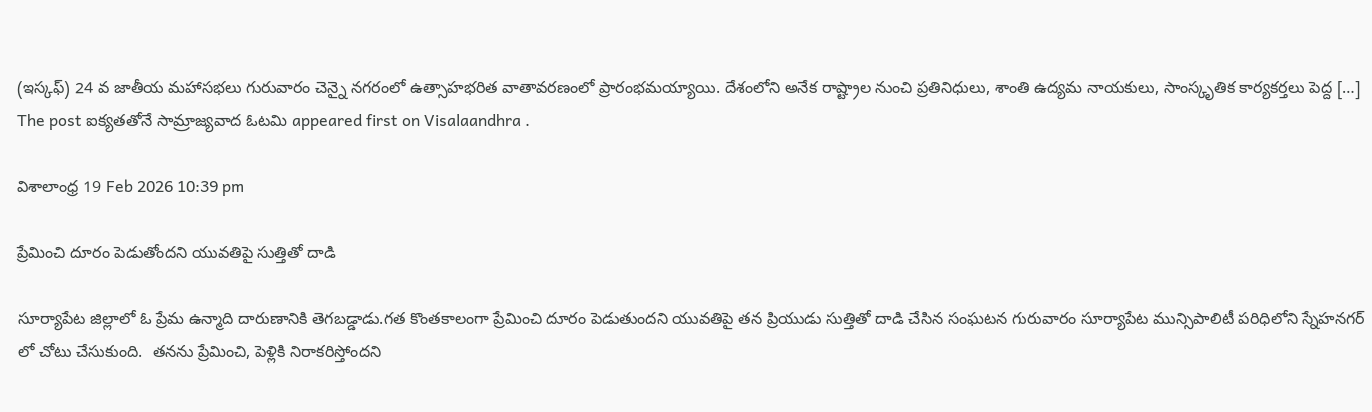(ఇస్కఫ్) 24 వ జాతీయ మహాసభలు గురువారం చెన్నై నగరంలో ఉత్సాహభరిత వాతావరణంలో ప్రారంభమయ్యాయి. దేశంలోని అనేక రాష్ట్రాల నుంచి ప్రతినిధులు, శాంతి ఉద్యమ నాయకులు, సాంస్కృతిక కార్యకర్తలు పెద్ద […] The post ఐక్యతతోనే సామ్రాజ్యవాద ఓటమి appeared first on Visalaandhra .

విశాలాంధ్ర 19 Feb 2026 10:39 pm

ప్రేమించి దూరం పెడుతోందని యువతిపై సుత్తితో దాడి

సూర్యాపేట జిల్లాలో ఓ ప్రేమ ఉన్మాది దారుణానికి తెగబడ్డాడు.గత కొంతకాలంగా ప్రేమించి దూరం పెడుతుందని యువతిపై తన ప్రియుడు సుత్తితో దాడి చేసిన సంఘటన గురువారం సూర్యాపేట మున్సిపాలిటీ పరిధిలోని స్నేహనగర్ లో చోటు చేసుకుంది.  తనను ప్రేమించి, పెళ్లికి నిరాకరిస్తోందని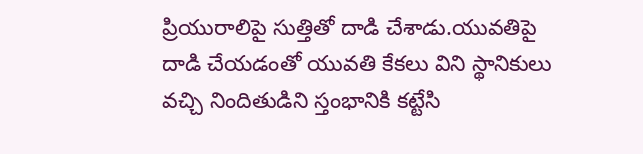ప్రియురాలిపై సుత్తితో దాడి చేశాడు.యువతిపై దాడి చేయడంతో యువతి కేకలు విని స్థానికులు వచ్చి నిందితుడిని స్తంభానికి కట్టేసి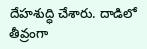దేహశుద్ధి చేశారు. దాడిలో తీవ్రంగా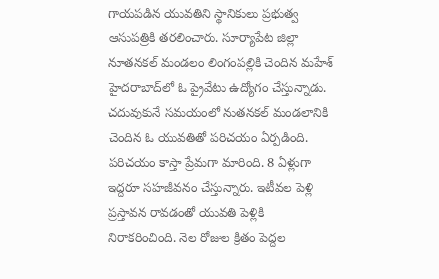గాయపడిన యువతిని స్థానికులు ప్రభుత్వ ఆసుపత్రికి తరలించారు. సూర్యాపేట జిల్లా నూతనకల్ మండలం లింగంపల్లికి చెందిన మహేశ్ హైదరాబాద్‌లో ఓ ప్రైవేటు ఉద్యోగం చేస్తున్నాడు. చదువుకునే సమయంలో నుతనకల్ మండలానికి చెందిన ఓ యువతితో పరిచయం ఏర్పడింది. పరిచయం కాస్తా ప్రేమగా మారింది. 8 ఏళ్లుగా ఇద్దరూ సహజీవనం చేస్తున్నారు. ఇటీవల పెళ్లి ప్రస్తావన రావడంతో యువతి పెళ్లికి నిరాకరించింది. నెల రోజుల క్రితం పెద్దల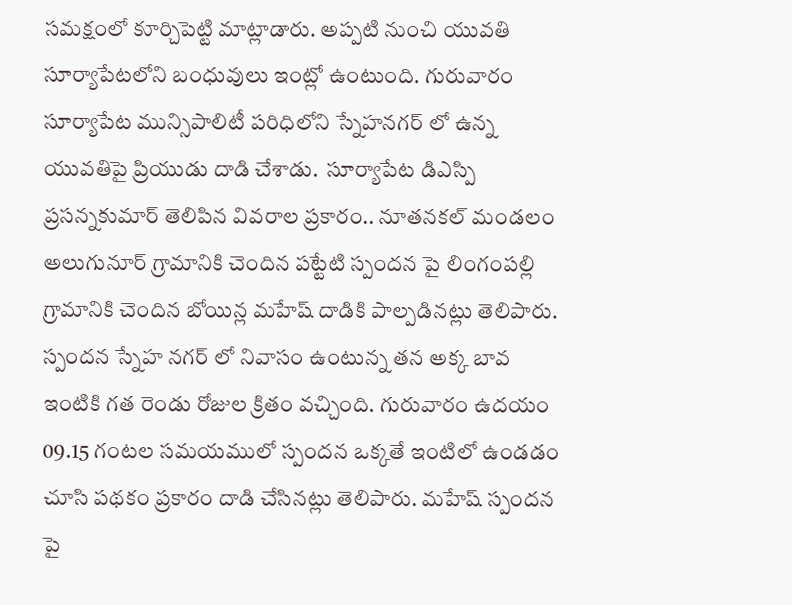సమక్షంలో కూర్చిపెట్టి మాట్లాడారు. అప్పటి నుంచి యువతి సూర్యాపేటలోని బంధువులు ఇంట్లో ఉంటుంది. గురువారం సూర్యాపేట మున్సిపాలిటీ పరిధిలోని స్నేహనగర్ లో ఉన్న యువతిపై ప్రియుడు దాడి చేశాడు.  సూర్యాపేట డిఎస్పి ప్రసన్నకుమార్ తెలిపిన వివరాల ప్రకారం.. నూతనకల్ మండలం అలుగునూర్ గ్రామానికి చెందిన పట్టేటి స్పందన పై లింగంపల్లి గ్రామానికి చెందిన బోయిన్ల మహేష్ దాడికి పాల్పడినట్లు తెలిపారు. స్పందన స్నేహ నగర్ లో నివాసం ఉంటున్న తన అక్క బావ ఇంటికి గత రెండు రోజుల క్రితం వచ్చింది. గురువారం ఉదయం 09.15 గంటల సమయములో స్పందన ఒక్కతే ఇంటిలో ఉండడం చూసి పథకం ప్రకారం దాడి చేసినట్లు తెలిపారు. మహేష్ స్పందన పై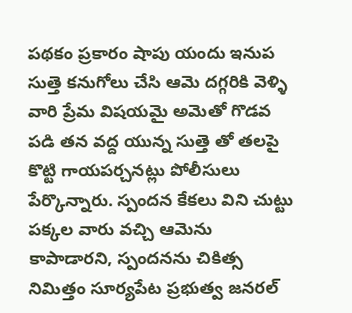పథకం ప్రకారం షాపు యందు ఇనుప సుత్తె కనుగోలు చేసి ఆమె దగ్గరికి వెళ్ళి వారి ప్రేమ విషయమై అమెతో గొడవ పడి తన వద్ద యున్న సుత్తె తో తలపై కొట్టి గాయపర్చనట్లు పోలీసులు పేర్కొన్నారు. స్పందన కేకలు విని చుట్టు పక్కల వారు వచ్చి ఆమెను కాపాడారని, స్పందనను చికిత్స నిమిత్తం సూర్యపేట ప్రభుత్వ జనరల్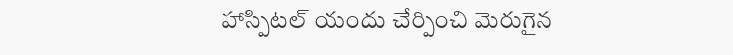హాస్పిటల్ యందు చేర్పించి మెరుగైన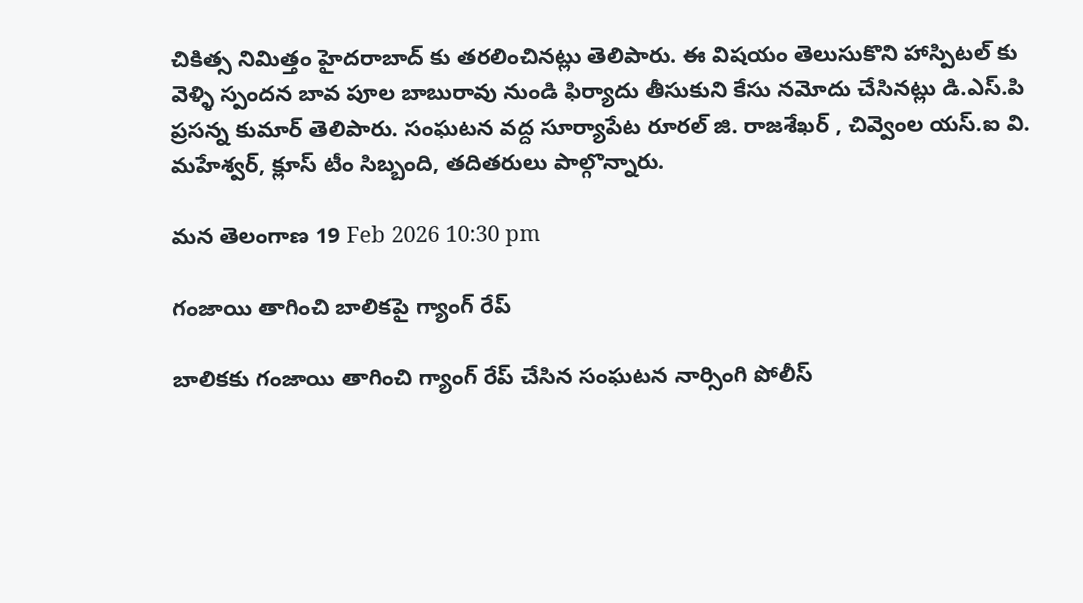చికిత్స నిమిత్తం హైదరాబాద్ కు తరలించినట్లు తెలిపారు. ఈ విషయం తెలుసుకొని హాస్పిటల్ కు వెళ్ళి స్పందన బావ పూల బాబురావు నుండి ఫిర్యాదు తీసుకుని కేసు నమోదు చేసినట్లు డి.ఎస్.పి ప్రసన్న కుమార్ తెలిపారు. సంఘటన వద్ద సూర్యాపేట రూరల్ జి. రాజశేఖర్ , చివ్వెంల యస్.ఐ వి. మహేశ్వర్, క్లూస్ టీం సిబ్బంది, తదితరులు పాల్గొన్నారు.

మన తెలంగాణ 19 Feb 2026 10:30 pm

గంజాయి తాగించి బాలికపై గ్యాంగ్ రేప్

బాలికకు గంజాయి తాగించి గ్యాంగ్ రేప్ చేసిన సంఘటన నార్సింగి పోలీస్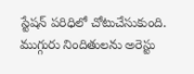స్టేషన్ పరిధిలో చోటుచేసుకుంది. ముగ్గురు నిందితులను అరెస్టు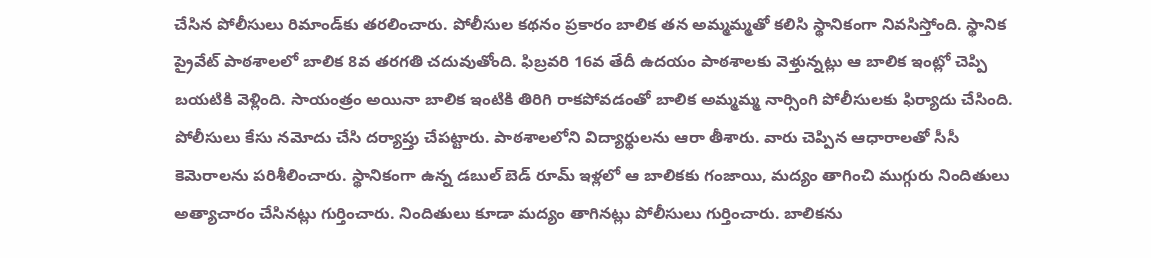చేసిన పోలీసులు రిమాండ్‌కు తరలించారు. పోలీసుల కథనం ప్రకారం బాలిక తన అమ్మమ్మతో కలిసి స్థానికంగా నివసిస్తోంది. స్థానిక ప్రైవేట్ పాఠశాలలో బాలిక 8వ తరగతి చదువుతోంది. ఫిబ్రవరి 16వ తేదీ ఉదయం పాఠశాలకు వెళ్తున్నట్లు ఆ బాలిక ఇంట్లో చెప్పి బయటికి వెళ్లింది. సాయంత్రం అయినా బాలిక ఇంటికి తిరిగి రాకపోవడంతో బాలిక అమ్మమ్మ నార్సింగి పోలీసులకు ఫిర్యాదు చేసింది. పోలీసులు కేసు నమోదు చేసి దర్యాప్తు చేపట్టారు. పాఠశాలలోని విద్యార్థులను ఆరా తీశారు. వారు చెప్పిన ఆధారాలతో సీసీ కెమెరాలను పరిశీలించారు. స్థానికంగా ఉన్న డబుల్ బెడ్ రూమ్ ఇళ్లలో ఆ బాలికకు గంజాయి, మద్యం తాగించి ముగ్గురు నిందితులు అత్యాచారం చేసినట్లు గుర్తించారు. నిందితులు కూడా మద్యం తాగినట్లు పోలీసులు గుర్తించారు. బాలికను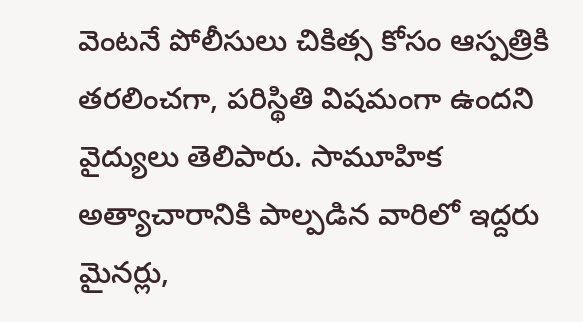వెంటనే పోలీసులు చికిత్స కోసం ఆస్పత్రికి తరలించగా, పరిస్థితి విషమంగా ఉందని వైద్యులు తెలిపారు. సామూహిక అత్యాచారానికి పాల్పడిన వారిలో ఇద్దరు మైనర్లు,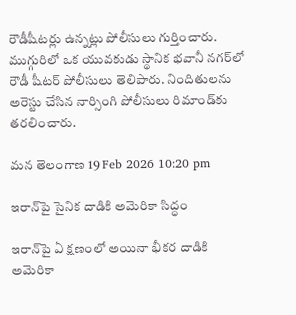రౌడీషీటర్లు ఉన్నట్లు పోలీసులు గుర్తించారు. ముగ్గురిలో ఒక యువకుడు స్థానిక భవానీ నగర్‌లో రౌడీ షీటర్ పోలీసులు తెలిపారు. నిందితులను అరెస్టు చేసిన నార్సింగి పోలీసులు రిమాండ్‌కు తరలించారు.

మన తెలంగాణ 19 Feb 2026 10:20 pm

ఇరాన్‌పై సైనిక దాడికి అమెరికా సిద్ధం

ఇరాన్‌పై ఏ క్షణంలో అయినా భీకర దాడికి అమెరికా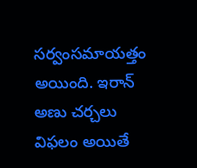సర్వంసమాయత్తం అయింది. ఇరాన్ అణు చర్చలు విఫలం అయితే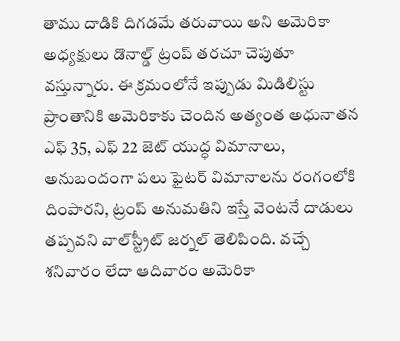తాము దాడికి దిగడమే తరువాయి అని అమెరికా అధ్యక్షులు డొనాల్డ్ ట్రంప్ తరచూ చెపుతూ వస్తున్నారు. ఈ క్రమంలోనే ఇప్పుడు మిడిలిస్టు ప్రాంతానికి అమెరికాకు చెందిన అత్యంత అధునాతన ఎఫ్ 35, ఎఫ్ 22 జెట్ యుద్ధ విమానాలు, అనుబందంగా పలు ఫైటర్ విమానాలను రంగంలోకి దింపారని, ట్రంప్ అనుమతిని ఇస్తే వెంటనే దాడులు తప్పవని వాల్‌స్ట్రీట్ జర్నల్ తెలిపింది. వచ్చే శనివారం లేదా ఆదివారం అమెరికా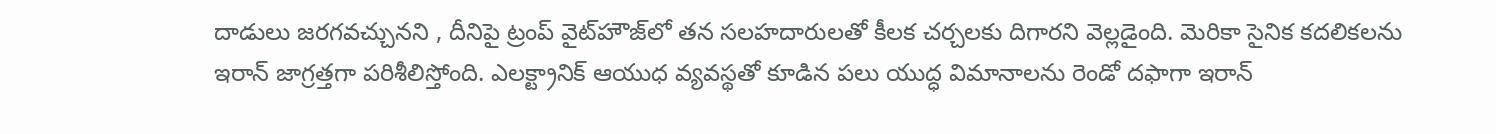దాడులు జరగవచ్చునని , దీనిపై ట్రంప్ వైట్‌హౌజ్‌లో తన సలహదారులతో కీలక చర్చలకు దిగారని వెల్లడైంది. మెరికా సైనిక కదలికలను ఇరాన్ జాగ్రత్తగా పరిశీలిస్తోంది. ఎలక్ట్రానిక్ ఆయుధ వ్యవస్థతో కూడిన పలు యుద్ధ విమానాలను రెండో దఫాగా ఇరాన్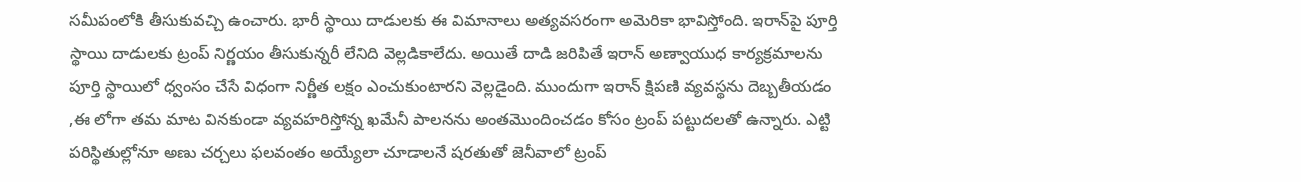సమీపంలోకి తీసుకువచ్చి ఉంచారు. భారీ స్థాయి దాడులకు ఈ విమానాలు అత్యవసరంగా అమెరికా భావిస్తోంది. ఇరాన్‌పై పూర్తి స్థాయి దాడులకు ట్రంప్ నిర్ణయం తీసుకున్నరీ లేనిది వెల్లడికాలేదు. అయితే దాడి జరిపితే ఇరాన్ అణ్వాయుధ కార్యక్రమాలను పూర్తి స్థాయిలో ధ్వంసం చేసే విధంగా నిర్ణీత లక్షం ఎంచుకుంటారని వెల్లడైంది. ముందుగా ఇరాన్ క్షిపణి వ్యవస్థను దెబ్బతీయడం ,ఈ లోగా తమ మాట వినకుండా వ్యవహరిస్తోన్న ఖమేనీ పాలనను అంతమొందించడం కోసం ట్రంప్ పట్టుదలతో ఉన్నారు. ఎట్టి పరిస్థితుల్లోనూ అణు చర్చలు ఫలవంతం అయ్యేలా చూడాలనే షరతుతో జెనీవాలో ట్రంప్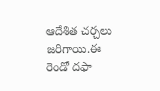ఆదేశిత చర్చలు జరిగాయి.ఈ రెండో దఫా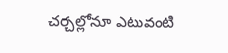చర్చల్లోనూ ఎటువంటి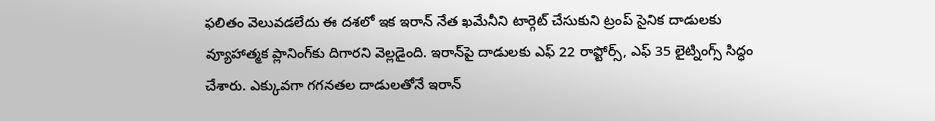ఫలితం వెలువడలేదు ఈ దశలో ఇక ఇరాన్ నేత ఖమేనీని టార్గెట్ చేసుకుని ట్రంప్ సైనిక దాడులకు వ్యూహాత్మక ప్లానింగ్‌కు దిగారని వెల్లడైంది. ఇరాన్‌పై దాడులకు ఎఫ్ 22 రాప్టోర్స్, ఎఫ్ 35 లైట్నింగ్స్ సిద్ధం చేశారు. ఎక్కువగా గగనతల దాడులతోనే ఇరాన్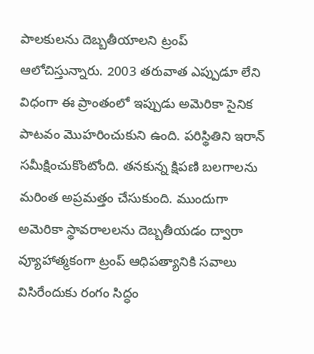పాలకులను దెబ్బతీయాలని ట్రంప్ ఆలోచిస్తున్నారు. 2003 తరువాత ఎప్పుడూ లేని విధంగా ఈ ప్రాంతంలో ఇప్పుడు అమెరికా సైనిక పాటవం మొహరించుకుని ఉంది. పరిస్థితిని ఇరాన్ సమీక్షించుకొంటోంది. తనకున్న క్షిపణి బలగాలను మరింత అప్రమత్తం చేసుకుంది. ముందుగా అమెరికా స్థావరాలలను దెబ్బతీయడం ద్వారా వ్యూహాత్మకంగా ట్రంప్ ఆధిపత్యానికి సవాలు విసిరేందుకు రంగం సిద్ధం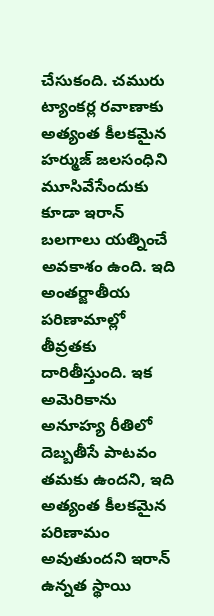చేసుకంది. చమురు ట్యాంకర్ల రవాణాకు అత్యంత కీలకమైన హర్ముజ్ జలసంధిని మూసివేసేందుకు కూడా ఇరాన్ బలగాలు యత్నించే అవకాశం ఉంది. ఇది అంతర్జాతీయ పరిణామాల్లో తీవ్రతకు దారితీస్తుంది. ఇక అమెరికాను అనూహ్య రీతిలో దెబ్బతీసే పాటవం తమకు ఉందని, ఇది అత్యంత కీలకమైన పరిణామం అవుతుందని ఇరాన్ ఉన్నత స్థాయి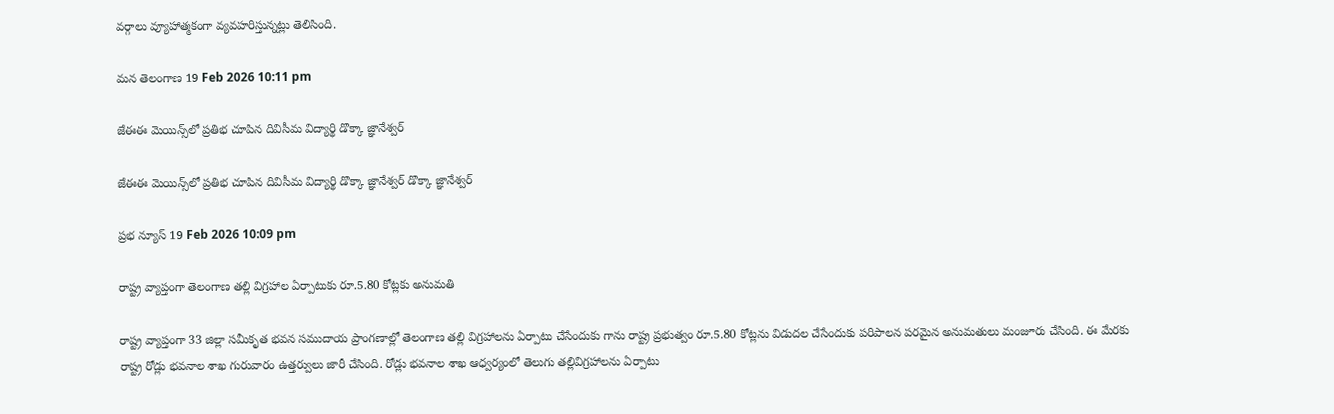వర్గాలు వ్యూహాత్మకంగా వ్యవహరిస్తున్నట్లు తెలిసింది.

మన తెలంగాణ 19 Feb 2026 10:11 pm

జేఈఈ మెయిన్స్‌లో ప్రతిభ చూపిన దివిసీమ విద్యార్థి డొక్కా జ్ఞానేశ్వర్

జేఈఈ మెయిన్స్‌లో ప్రతిభ చూపిన దివిసీమ విద్యార్థి డొక్కా జ్ఞానేశ్వర్ డొక్కా జ్ఞానేశ్వర్

ప్రభ న్యూస్ 19 Feb 2026 10:09 pm

రాష్ట్ర వ్యాప్తంగా తెలంగాణ తల్లి విగ్రహాల ఏర్పాటుకు రూ.5.80 కోట్లకు అనుమతి

రాష్ట్ర వ్యాప్తంగా 33 జిల్లా సమీకృత భవన సముదాయ ప్రాంగణాల్లో తెలంగాణ తల్లి విగ్రహాలను ఏర్పాటు చేసేందుకు గాను రాష్ట్ర ప్రభుత్వం రూ.5.80 కోట్లను విడుదల చేసేందుకు పరిపాలన పరమైన అనుమతులు మంజూరు చేసింది. ఈ మేరకు రాష్ట్ర రోడ్లు భవనాల శాఖ గురువారం ఉత్తర్వులు జారీ చేసింది. రోడ్లు భవనాల శాఖ ఆధ్వర్యంలో తెలుగు తల్లివిగ్రహాలను ఏర్పాటు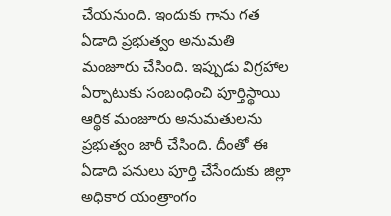చేయనుంది. ఇందుకు గాను గత ఏడాది ప్రభుత్వం అనుమతి మంజూరు చేసింది. ఇప్పుడు విగ్రహాల ఏర్పాటుకు సంబంధించి పూర్తిస్థాయి ఆర్థిక మంజూరు అనుమతులను ప్రభుత్వం జారీ చేసింది. దీంతో ఈ ఏడాది పనులు పూర్తి చేసేందుకు జిల్లా అధికార యంత్రాంగం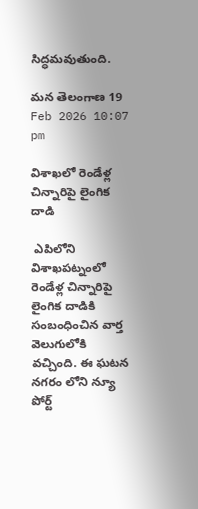సిద్ధమవుతుంది.

మన తెలంగాణ 19 Feb 2026 10:07 pm

విశాఖలో రెండేళ్ల చిన్నారిపై లైంగిక దాడి

 ఎపిలోని విశాఖపట్నంలో రెండేళ్ల చిన్నారిపై లైంగిక దాడికి సంబంధించిన వార్త వెలుగులోకి వచ్చింది. ఈ ఘటన నగరం లోని న్యూ పోర్ట్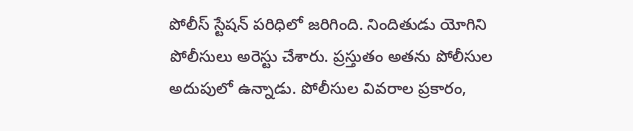పోలీస్ స్టేషన్ పరిధిలో జరిగింది. నిందితుడు యోగిని పోలీసులు అరెస్టు చేశారు. ప్రస్తుతం అతను పోలీసుల అదుపులో ఉన్నాడు. పోలీసుల వివరాల ప్రకారం,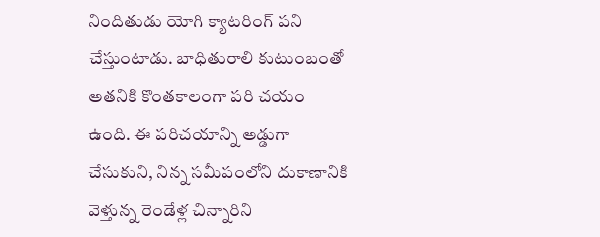నిందితుడు యోగి క్యాటరింగ్ పని చేస్తుంటాడు. బాధితురాలి కుటుంబంతో అతనికి కొంతకాలంగా పరి చయం ఉంది. ఈ పరిచయాన్ని అడ్డుగా చేసుకుని, నిన్న సమీపంలోని దుకాణానికి వెళ్తున్న రెండేళ్ల చిన్నారిని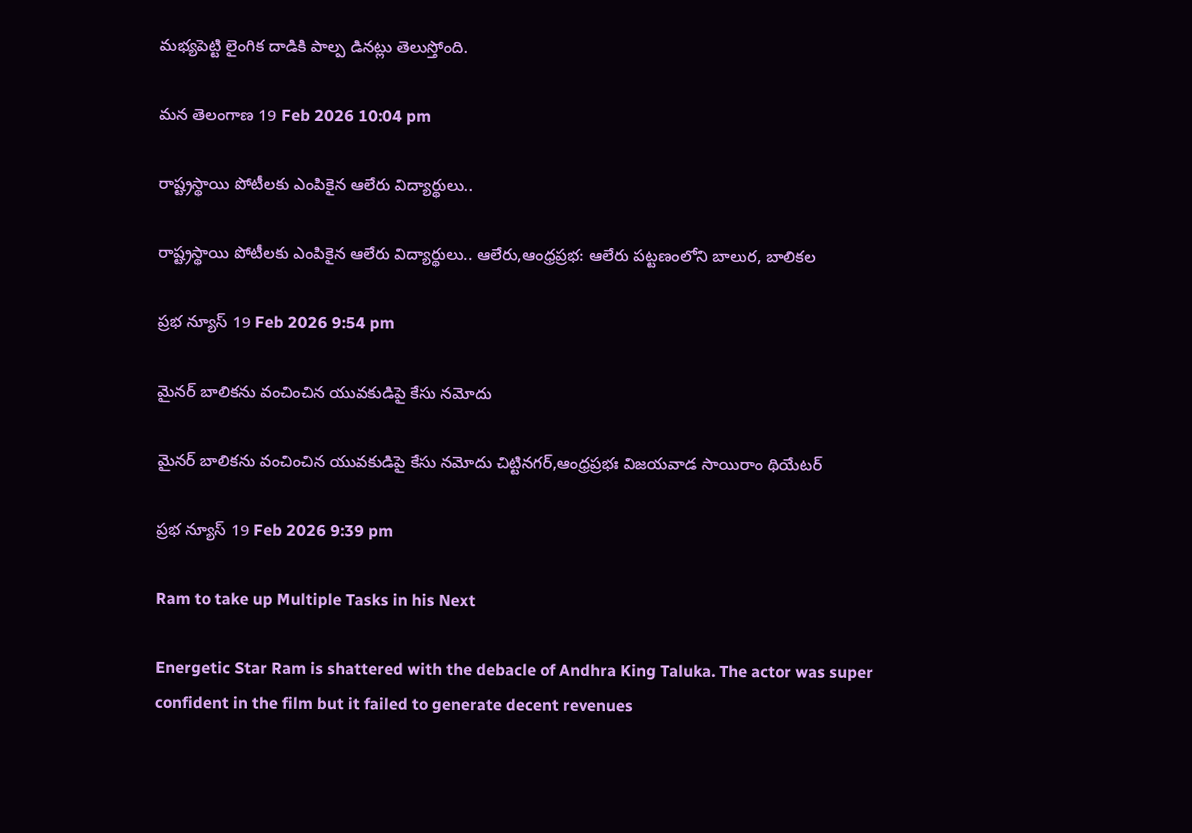మభ్యపెట్టి లైంగిక దాడికి పాల్ప డినట్లు తెలుస్తోంది.

మన తెలంగాణ 19 Feb 2026 10:04 pm

రాష్ట్రస్థాయి పోటీలకు ఎంపికైన ఆలేరు విద్యార్థులు..

రాష్ట్రస్థాయి పోటీలకు ఎంపికైన ఆలేరు విద్యార్థులు.. ఆలేరు,ఆంధ్రప్రభ: ఆలేరు పట్టణంలోని బాలుర, బాలికల

ప్రభ న్యూస్ 19 Feb 2026 9:54 pm

మైనర్ బాలికను వంచించిన యువకుడిపై కేసు నమోదు

మైనర్ బాలికను వంచించిన యువకుడిపై కేసు నమోదు చిట్టినగర్,ఆంధ్రప్రభః విజయవాడ సాయిరాం థియేటర్

ప్రభ న్యూస్ 19 Feb 2026 9:39 pm

Ram to take up Multiple Tasks in his Next

Energetic Star Ram is shattered with the debacle of Andhra King Taluka. The actor was super confident in the film but it failed to generate decent revenues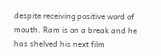despite receiving positive word of mouth. Ram is on a break and he has shelved his next film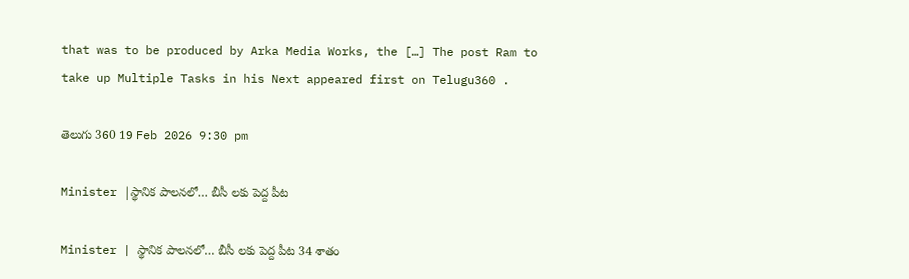that was to be produced by Arka Media Works, the […] The post Ram to take up Multiple Tasks in his Next appeared first on Telugu360 .

తెలుగు 360 19 Feb 2026 9:30 pm

Minister |స్థానిక పాలనలో… బీసీ లకు పెద్ద పీట

Minister | స్థానిక పాలనలో… బీసీ లకు పెద్ద పీట 34 శాతం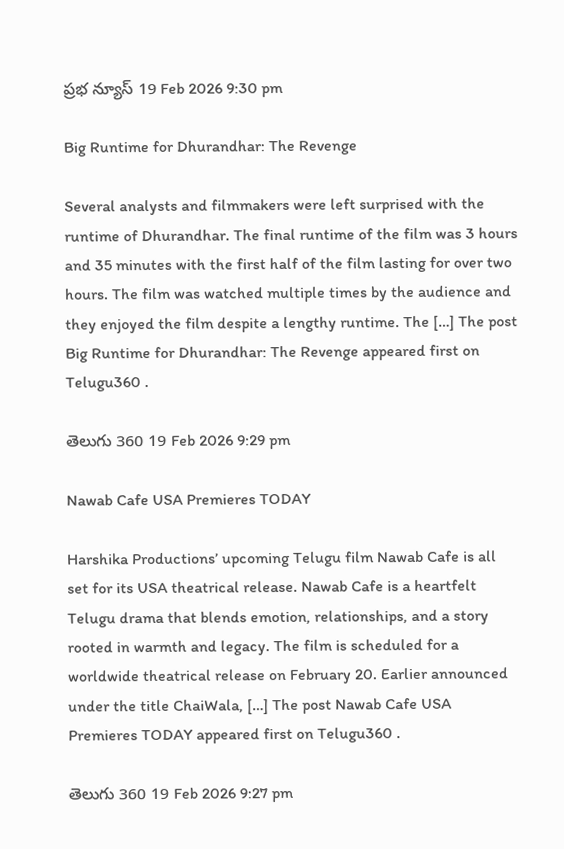ప్రభ న్యూస్ 19 Feb 2026 9:30 pm

Big Runtime for Dhurandhar: The Revenge

Several analysts and filmmakers were left surprised with the runtime of Dhurandhar. The final runtime of the film was 3 hours and 35 minutes with the first half of the film lasting for over two hours. The film was watched multiple times by the audience and they enjoyed the film despite a lengthy runtime. The […] The post Big Runtime for Dhurandhar: The Revenge appeared first on Telugu360 .

తెలుగు 360 19 Feb 2026 9:29 pm

Nawab Cafe USA Premieres TODAY

Harshika Productions’ upcoming Telugu film Nawab Cafe is all set for its USA theatrical release. Nawab Cafe is a heartfelt Telugu drama that blends emotion, relationships, and a story rooted in warmth and legacy. The film is scheduled for a worldwide theatrical release on February 20. Earlier announced under the title ChaiWala, […] The post Nawab Cafe USA Premieres TODAY appeared first on Telugu360 .

తెలుగు 360 19 Feb 2026 9:27 pm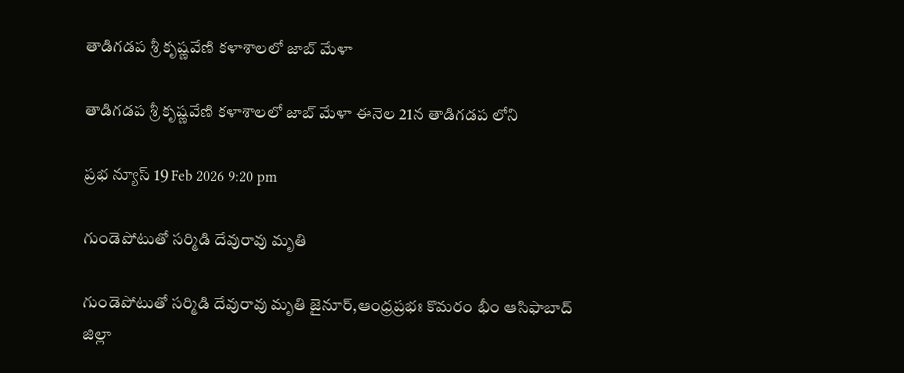తాడిగడప శ్రీ కృష్ణవేణి కళాశాలలో జాబ్ మేళా

తాడిగడప శ్రీ కృష్ణవేణి కళాశాలలో జాబ్ మేళా ఈనెల 21న తాడిగడప లోని

ప్రభ న్యూస్ 19 Feb 2026 9:20 pm

గుండెపోటుతో సర్మిడి దేవురావు మృతి

గుండెపోటుతో సర్మిడి దేవురావు మృతి జైనూర్,ఆంధ్రప్రభః కొమరం భీం ఆసిఫాబాద్ జిల్లా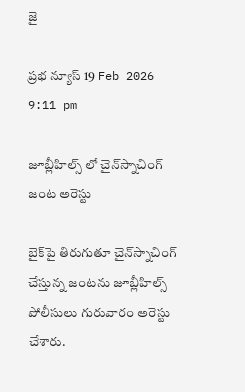జై

ప్రభ న్యూస్ 19 Feb 2026 9:11 pm

జూబ్లీహిల్స్ లో చైన్‌స్నాచింగ్ జంట అరెస్టు

బైక్‌పై తిరుగుతూ చైన్‌స్నాచింగ్ చేస్తున్న జంటను జూబ్లీహిల్స్ పోలీసులు గురువారం అరెస్టు చేశారు.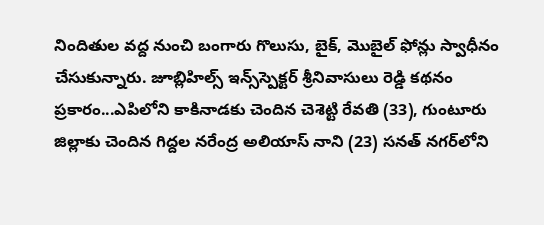నిందితుల వద్ద నుంచి బంగారు గొలుసు, బైక్, మొబైల్ ఫోన్లు స్వాధీనం చేసుకున్నారు. జూబ్లిహిల్స్ ఇన్స్‌స్పెక్టర్ శ్రీనివాసులు రెడ్డి కథనం ప్రకారం...ఎపిలోని కాకినాడకు చెందిన చెశెట్టి రేవతి (33), గుంటూరు జిల్లాకు చెందిన గిద్దల నరేంద్ర అలియాస్ నాని (23) సనత్ నగర్‌లోని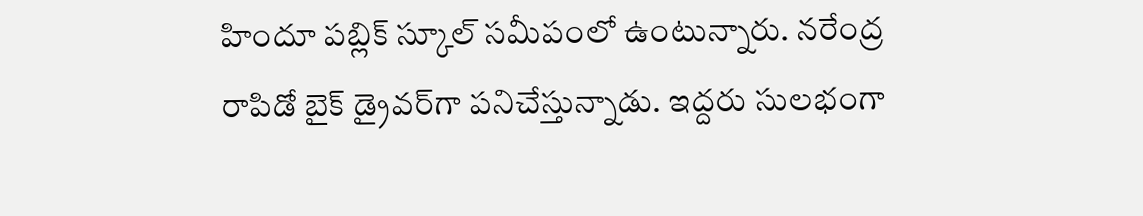హిందూ పబ్లిక్ స్కూల్ సమీపంలో ఉంటున్నారు. నరేంద్ర రాపిడో బైక్ డ్రైవర్‌గా పనిచేస్తున్నాడు. ఇద్దరు సులభంగా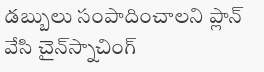డబ్బులు సంపాదించాలని ప్లాన్ వేసి చైన్‌స్నాచింగ్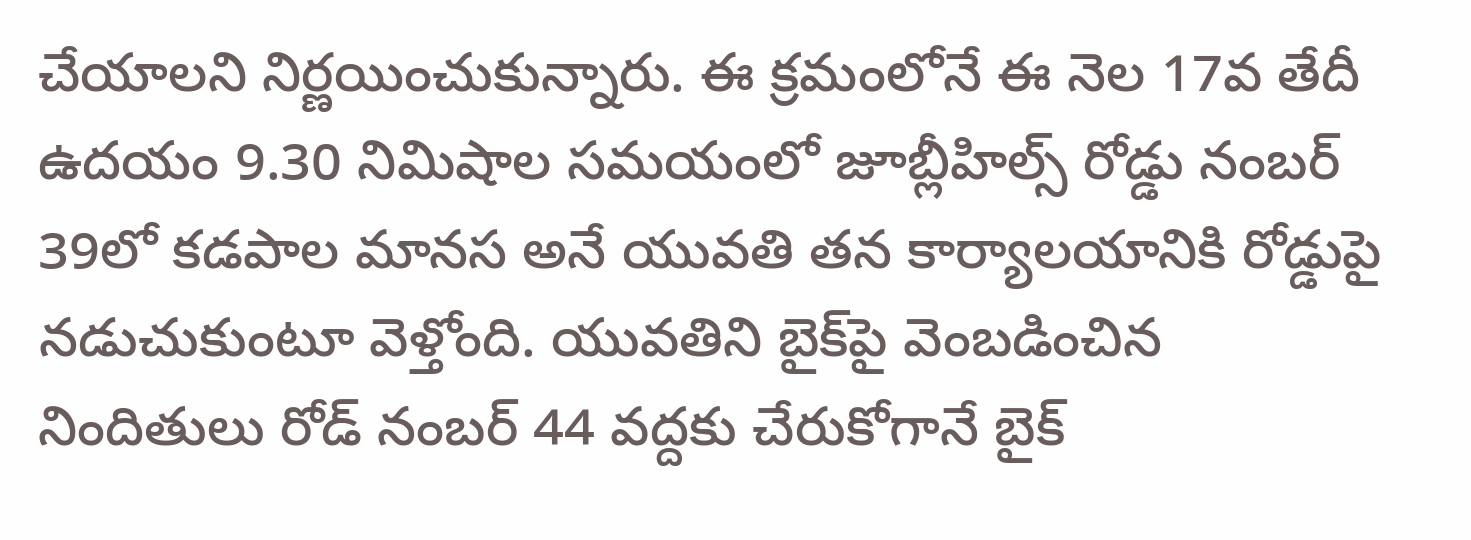చేయాలని నిర్ణయించుకున్నారు. ఈ క్రమంలోనే ఈ నెల 17వ తేదీ ఉదయం 9.30 నిమిషాల సమయంలో జూబ్లీహిల్స్ రోడ్డు నంబర్ 39లో కడపాల మానస అనే యువతి తన కార్యాలయానికి రోడ్డుపై నడుచుకుంటూ వెళ్తోంది. యువతిని బైక్‌పై వెంబడించిన నిందితులు రోడ్ నంబర్ 44 వద్దకు చేరుకోగానే బైక్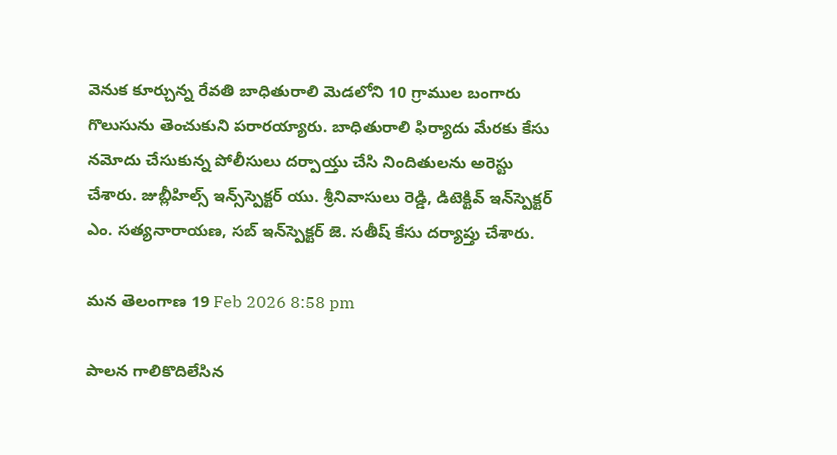వెనుక కూర్చున్న రేవతి బాధితురాలి మెడలోని 10 గ్రాముల బంగారు గొలుసును తెంచుకుని పరారయ్యారు. బాధితురాలి ఫిర్యాదు మేరకు కేసు నమోదు చేసుకున్న పోలీసులు దర్పాయ్తు చేసి నిందితులను అరెస్టు చేశారు. జుబ్లీహిల్స్ ఇన్స్‌స్పెక్టర్ యు. శ్రీనివాసులు రెడ్డి, డిటెక్టివ్ ఇన్‌స్పెక్టర్ ఎం. సత్యనారాయణ, సబ్ ఇన్‌స్పెక్టర్ జె. సతీష్ కేసు దర్యాప్తు చేశారు.

మన తెలంగాణ 19 Feb 2026 8:58 pm

పాలన గాలికొదిలేసిన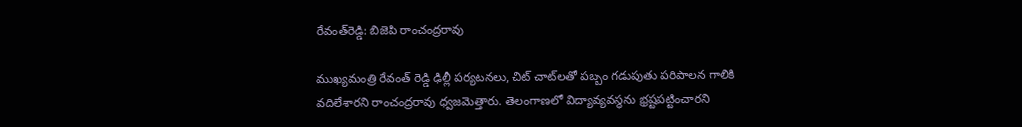రేవంత్‌రెడ్డి: బిజెపి రాంచంద్రరావు

ముఖ్యమంత్రి రేవంత్ రెడ్డి ఢిల్లీ పర్యటనలు, చిట్ చాట్‌లతో పబ్బం గడుపుతు పరిపాలన గాలికి వదిలేశారని రాంచంద్రరావు ధ్వజమెత్తారు. తెలంగాణలో విద్యావ్యవస్థను భ్రష్టపట్టించారని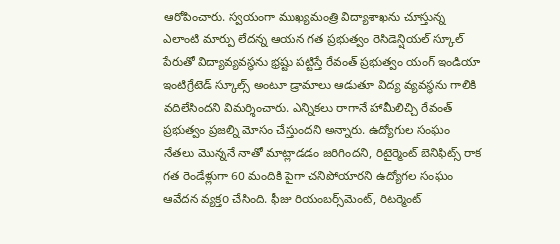ఆరోపించారు. స్వయంగా ముఖ్యమంత్రి విద్యాశాఖను చూస్తున్న ఎలాంటి మార్పు లేదన్న ఆయన గత ప్రభుత్వం రెసిడెన్షియల్ స్కూల్ పేరుతో విద్యావ్యవస్థను భ్రష్టు పట్టిస్తే రేవంత్ ప్రభుత్వం యంగ్ ఇండియా ఇంటిగ్రేటెడ్ స్కూల్స్ అంటూ డ్రామాలు ఆడుతూ విద్య వ్యవస్థను గాలికి వదిలేసిందని విమర్శించారు. ఎన్నికలు రాగానే హామీలిచ్చి రేవంత్ ప్రభుత్వం ప్రజల్ని మోసం చేస్తుందని అన్నారు. ఉద్యోగుల సంఘం నేతలు మొన్ననే నాతో మాట్లాడడం జరిగిందని, రిటైర్మెంట్ బెనిఫిట్స్ రాక గత రెండేళ్లుగా 60 మందికి పైగా చనిపోయారని ఉద్యోగల సంఘం ఆవేదన వ్యక్తo చేసింది. ఫీజు రియంబర్స్‌మెంట్, రిటర్మెంట్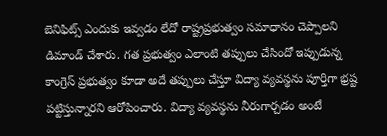బెనిఫిట్స్ ఎందుకు ఇవ్వడం లేదో రాష్ట్రప్రభుత్వం సమాధానం చెప్పాలని డిమాండ్ చేశారు. గత ప్రభుత్వం ఎలాంటి తప్పులు చేసిందో ఇప్పుడున్న కాంగ్రెస్ ప్రభుత్వం కూడా అదే తప్పులు చేస్తూ విద్యా వ్యవస్థను పూర్తిగా భ్రష్ట పట్టిస్తున్నారని ఆరోపించారు. విద్యా వ్యవస్థను నీరుగార్చడం అంటే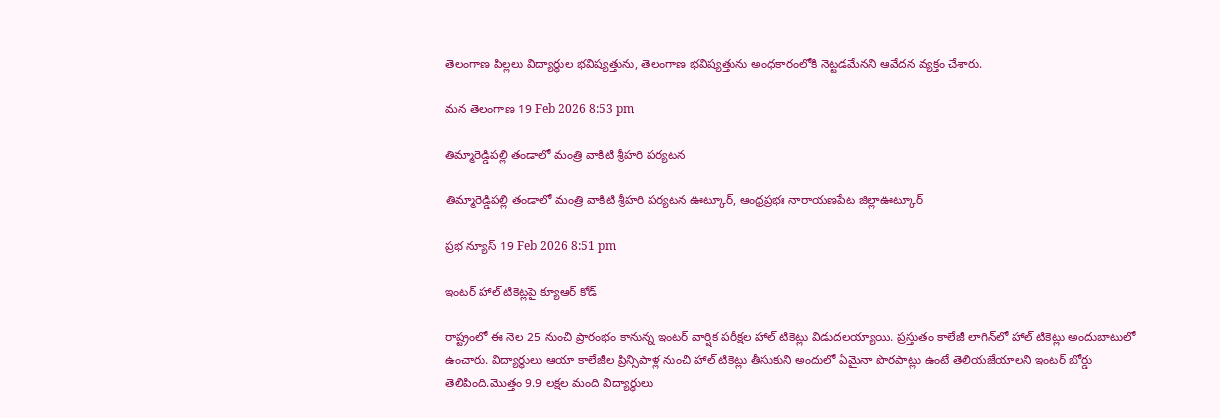తెలంగాణ పిల్లలు విద్యార్థుల భవిష్యత్తును, తెలంగాణ భవిష్యత్తును అంధకారంలోకి నెట్టడమేనని ఆవేదన వ్యక్తం చేశారు.

మన తెలంగాణ 19 Feb 2026 8:53 pm

తిమ్మారెడ్డిపల్లి తండాలో మంత్రి వాకిటి శ్రీహరి పర్యటన

తిమ్మారెడ్డిపల్లి తండాలో మంత్రి వాకిటి శ్రీహరి పర్యటన ఊట్కూర్, ఆంధ్రప్రభః నారాయణపేట జిల్లాఊట్కూర్

ప్రభ న్యూస్ 19 Feb 2026 8:51 pm

ఇంటర్ హాల్ టికెట్లపై క్యూఆర్ కోడ్

రాష్ట్రంలో ఈ నెల 25 నుంచి ప్రారంభం కానున్న ఇంటర్ వార్షిక పరీక్షల హాల్ టికెట్లు విడుదలయ్యాయి. ప్రస్తుతం కాలేజీ లాగిన్‌లో హాల్ టికెట్లు అందుబాటులో ఉంచారు. విద్యార్థులు ఆయా కాలేజీల ప్రిన్సిపాళ్ల నుంచి హాల్ టికెట్లు తీసుకుని అందులో ఏమైనా పొరపాట్లు ఉంటే తెలియజేయాలని ఇంటర్ బోర్డు తెలిపింది.మొత్తం 9.9 లక్షల మంది విద్యార్థులు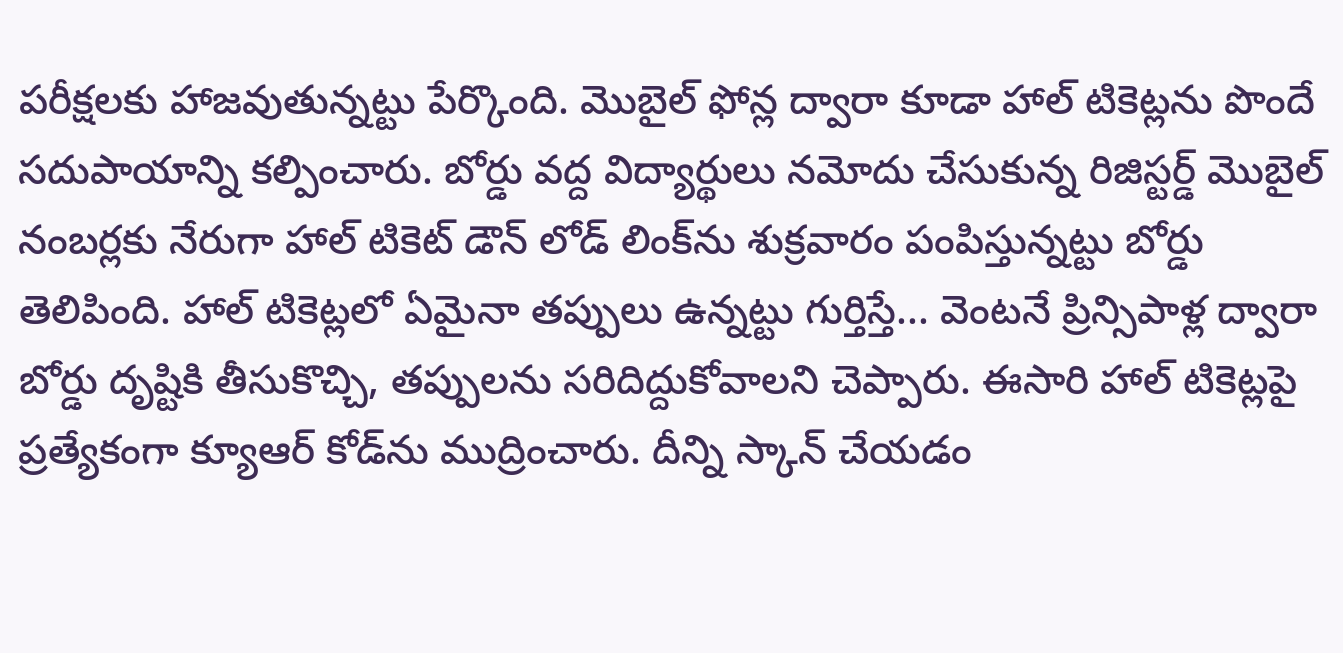పరీక్షలకు హాజవుతున్నట్టు పేర్కొంది. మొబైల్ ఫోన్ల ద్వారా కూడా హాల్ టికెట్లను పొందే సదుపాయాన్ని కల్పించారు. బోర్డు వద్ద విద్యార్థులు నమోదు చేసుకున్న రిజిస్టర్డ్ మొబైల్ నంబర్లకు నేరుగా హాల్ టికెట్ డౌన్ లోడ్ లింక్‌ను శుక్రవారం పంపిస్తున్నట్టు బోర్డు తెలిపింది. హాల్ టికెట్లలో ఏమైనా తప్పులు ఉన్నట్టు గుర్తిస్తే... వెంటనే ప్రిన్సిపాళ్ల ద్వారా బోర్డు దృష్టికి తీసుకొచ్చి, తప్పులను సరిదిద్దుకోవాలని చెప్పారు. ఈసారి హాల్ టికెట్లపై ప్రత్యేకంగా క్యూఆర్ కోడ్‌ను ముద్రించారు. దీన్ని స్కాన్ చేయడం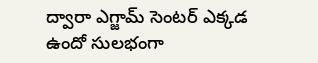ద్వారా ఎగ్జామ్ సెంటర్ ఎక్కడ ఉందో సులభంగా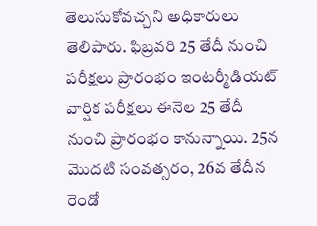తెలుసుకోవచ్చని అధికారులు తెలిపారు. ఫిబ్రవరి 25 తేదీ నుంచి పరీక్షలు ప్రారంభం ఇంటర్మీడియట్ వార్షిక పరీక్షలు ఈనెల 25 తేదీ నుంచి ప్రారంభం కానున్నాయి. 25న మొదటి సంవత్సరం, 26వ తేదీన రెండో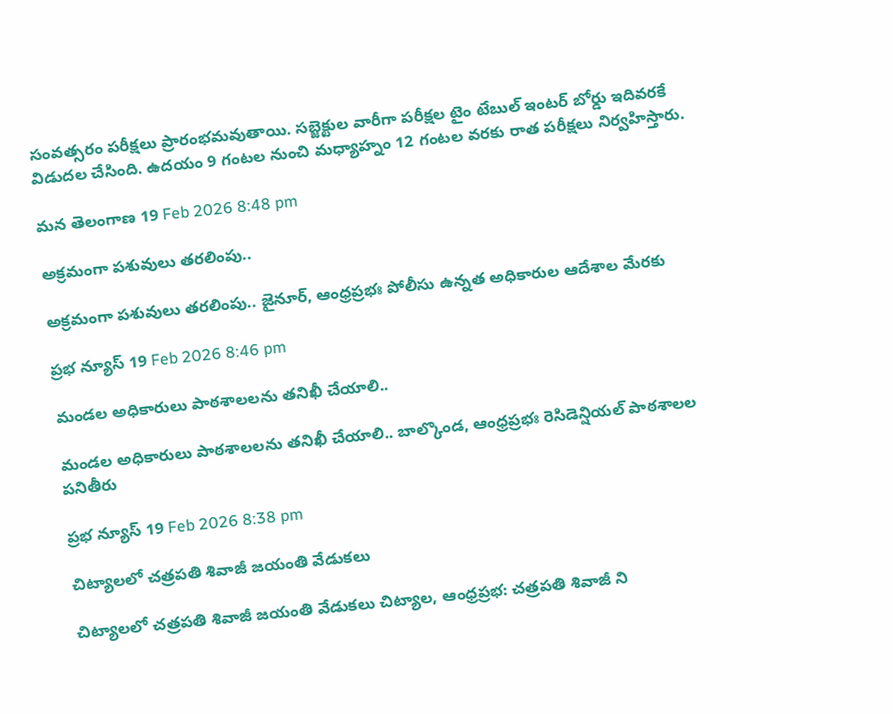సంవత్సరం పరీక్షలు ప్రారంభమవుతాయి. సబ్జెక్టుల వారీగా పరీక్షల టైం టేబుల్ ఇంటర్ బోర్డు ఇదివరకే విడుదల చేసింది. ఉదయం 9 గంటల నుంచి మధ్యాహ్నం 12 గంటల వరకు రాత పరీక్షలు నిర్వహిస్తారు.

మన తెలంగాణ 19 Feb 2026 8:48 pm

అక్రమంగా పశువులు తరలింపు..

అక్రమంగా పశువులు తరలింపు.. జైనూర్, ఆంధ్రప్రభః పోలీసు ఉన్నత అధికారుల ఆదేశాల మేరకు

ప్రభ న్యూస్ 19 Feb 2026 8:46 pm

మండల అధికారులు పాఠశాలలను తనిఖీ చేయాలి..

మండల అధికారులు పాఠశాలలను తనిఖీ చేయాలి.. బాల్కొండ, ఆంధ్రప్రభః రెసిడెన్షియల్ పాఠశాలల పనితీరు

ప్రభ న్యూస్ 19 Feb 2026 8:38 pm

చిట్యాలలో చత్రపతి శివాజీ జయంతి వేడుకలు

చిట్యాలలో చత్రపతి శివాజీ జయంతి వేడుకలు చిట్యాల, ఆంధ్రప్రభ: చత్రపతి శివాజీ ని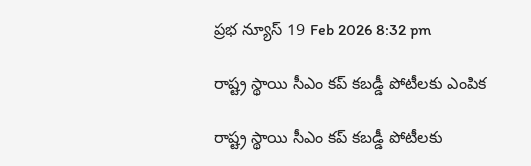ప్రభ న్యూస్ 19 Feb 2026 8:32 pm

రాష్ట్ర స్థాయి సీఎం కప్ కబడ్డీ పోటీలకు ఎంపిక

రాష్ట్ర స్థాయి సీఎం కప్ కబడ్డీ పోటీలకు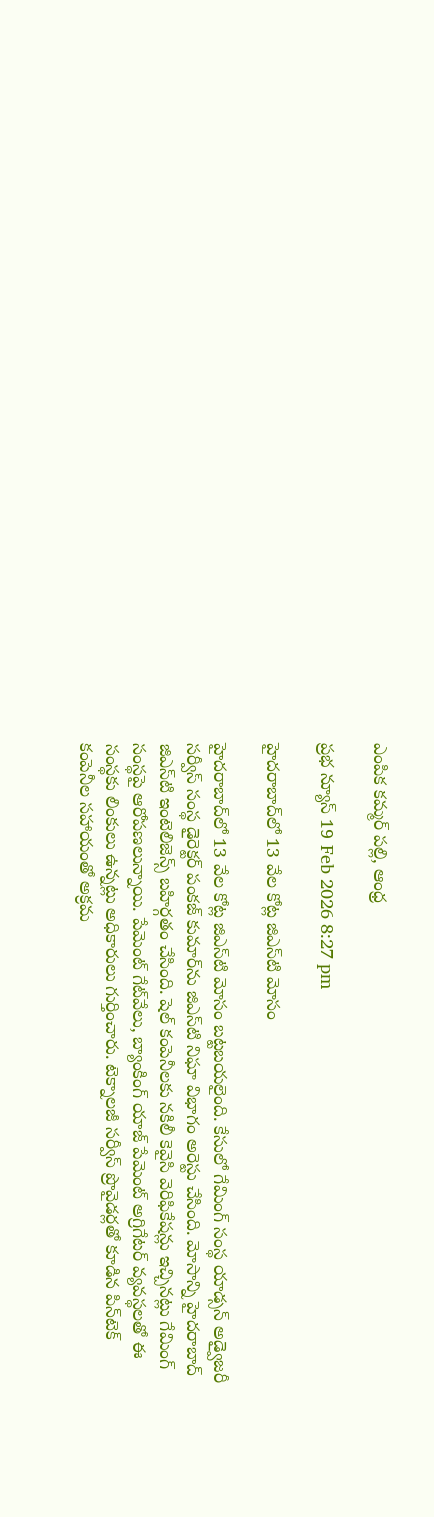ఎంపిక కమ్మర్‌ పల్లి, ఆంధ్ర

ప్రభ న్యూస్ 19 Feb 2026 8:27 pm

హైదరాబాద్‌లో 13 వేల కోట్ల జిఎస్‌టి మోసం

హైదరాబాద్‌లో 13 వేల కోట్ల జిఎస్‌టి మోసం బట్టబయలైంది. కేసులో గేమింగ్ సంస్థ యాడ్సన్ అడ్వైజరీ సర్వీస్ సంస్థ డైరెక్టర్ పంకజ్ కుమార్‌ను జిఎస్‌టి నిఘా విభాగం అరెస్టు చేసింది. మోసాన్ని హైదరాబాద్ జిఎస్‌టి ఇంటెలిజెన్స్ బహిర్గతం చేసింది. షెల్ కంపెనీలకు నకిలీ కెవైసి వెరిఫికేషన్లు ఇచ్చినట్లు గేమింగ్ సంస్థపై ఆరోపణలున్నాయి. పేమెంట్ గేట్‌వేలు, బ్యాంకింగ్ యాజ్ పేమెంట్ అగ్రిగేటర్ వ్యవస్థలతో ఈ సంస్థకు లింకులు ఉన్నట్లు అధికారులు గుర్తించారు. టెక్నాలజీ సర్వీస్ ప్రొవైడర్లతో కూడిన పిన్‌టెక్ కంపెనీల సహాయంతో అక్రమ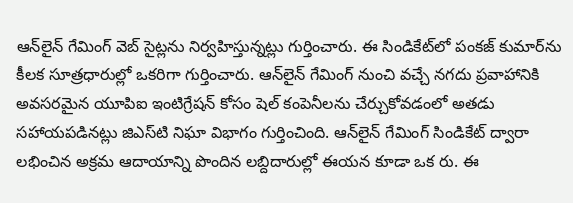ఆన్‌లైన్ గేమింగ్ వెబ్ సైట్లను నిర్వహిస్తున్నట్లు గుర్తించారు. ఈ సిండికేట్‌లో పంకజ్ కుమార్‌ను కీలక సూత్రధారుల్లో ఒకరిగా గుర్తించారు. ఆన్‌లైన్ గేమింగ్ నుంచి వచ్చే నగదు ప్రవాహానికి అవసరమైన యూపిఐ ఇంటిగ్రేషన్ కోసం షెల్ కంపెనీలను చేర్చుకోవడంలో అతడు సహాయపడినట్లు జిఎస్‌టి నిఘా విభాగం గుర్తించింది. ఆన్‌లైన్ గేమింగ్ సిండికేట్ ద్వారా లభించిన అక్రమ ఆదాయాన్ని పొందిన లబ్దిదారుల్లో ఈయన కూడా ఒక రు. ఈ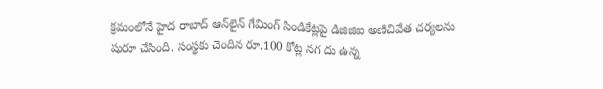క్రమంలోనే హైద రాబాద్ ఆన్‌లైన్ గేమింగ్ సిండికేట్లపై డిజిజిఐ అణిచివేత చర్యలను షురూ చేసింది. సంస్థకు చెందిన రూ.100 కోట్ల నగ దు ఉన్న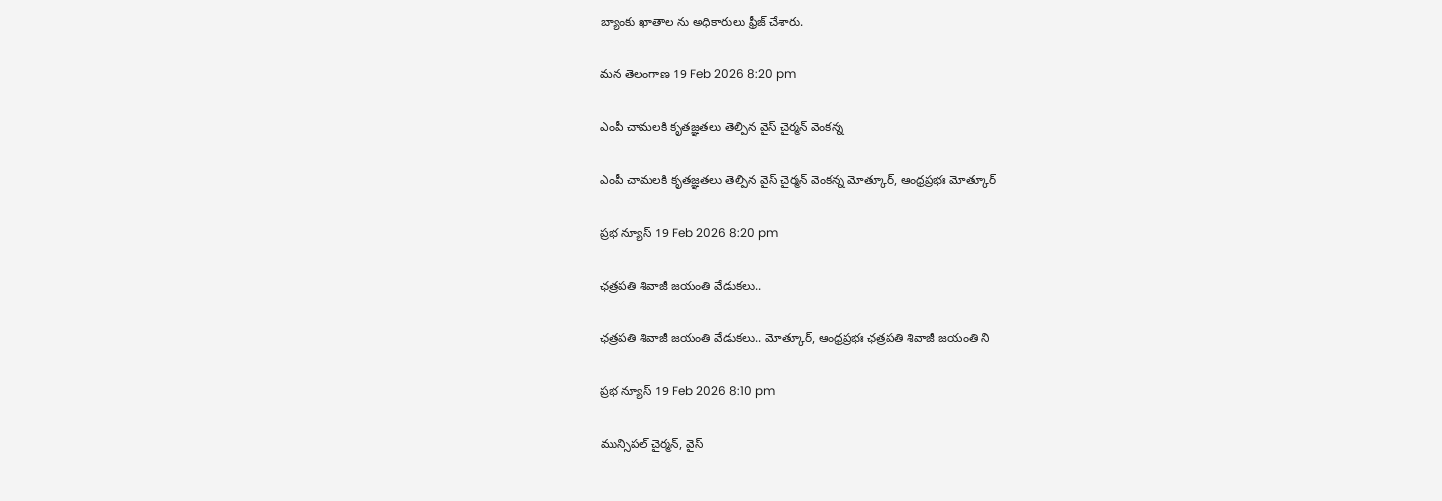బ్యాంకు ఖాతాల ను అధికారులు ఫ్రీజ్ చేశారు.

మన తెలంగాణ 19 Feb 2026 8:20 pm

ఎంపీ చామలకి కృతజ్ఞతలు తెల్పిన వైస్ చైర్మన్ వెంకన్న

ఎంపీ చామలకి కృతజ్ఞతలు తెల్పిన వైస్ చైర్మన్ వెంకన్న మోత్కూర్, ఆంధ్రప్రభః మోత్కూర్

ప్రభ న్యూస్ 19 Feb 2026 8:20 pm

ఛత్రపతి శివాజీ జయంతి వేడుకలు..

ఛత్రపతి శివాజీ జయంతి వేడుకలు.. మోత్కూర్, ఆంధ్రప్రభః ఛత్రపతి శివాజీ జయంతి ని

ప్రభ న్యూస్ 19 Feb 2026 8:10 pm

మున్సిపల్ చైర్మన్, వైస్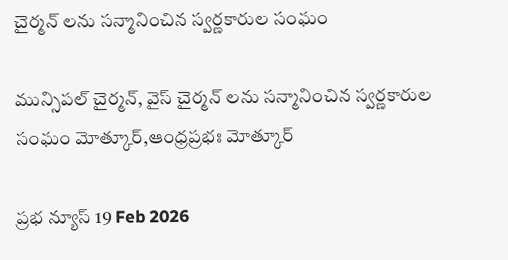చైర్మన్ లను సన్మానించిన స్వర్ణకారుల సంఘం

మున్సిపల్ చైర్మన్, వైస్ చైర్మన్ లను సన్మానించిన స్వర్ణకారుల సంఘం మోత్కూర్,ఆంధ్రప్రభః మోత్కూర్

ప్రభ న్యూస్ 19 Feb 2026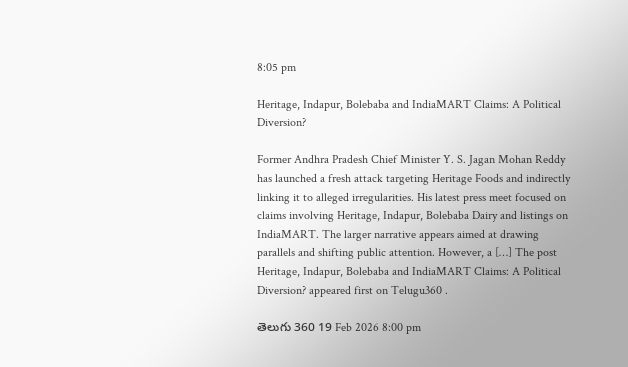8:05 pm

Heritage, Indapur, Bolebaba and IndiaMART Claims: A Political Diversion?

Former Andhra Pradesh Chief Minister Y. S. Jagan Mohan Reddy has launched a fresh attack targeting Heritage Foods and indirectly linking it to alleged irregularities. His latest press meet focused on claims involving Heritage, Indapur, Bolebaba Dairy and listings on IndiaMART. The larger narrative appears aimed at drawing parallels and shifting public attention. However, a […] The post Heritage, Indapur, Bolebaba and IndiaMART Claims: A Political Diversion? appeared first on Telugu360 .

తెలుగు 360 19 Feb 2026 8:00 pm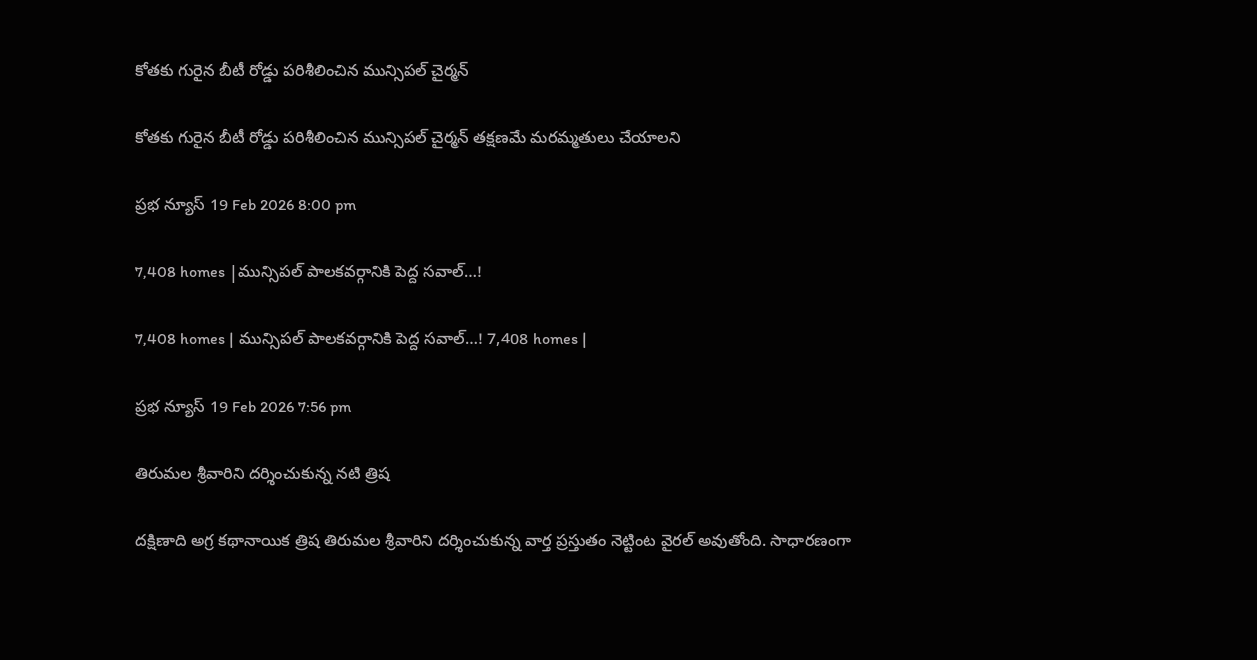కోతకు గురైన బీటీ రోడ్డు పరిశీలించిన మున్సిపల్ చైర్మన్

కోతకు గురైన బీటీ రోడ్డు పరిశీలించిన మున్సిపల్ చైర్మన్ తక్షణమే మరమ్మతులు చేయాలని

ప్రభ న్యూస్ 19 Feb 2026 8:00 pm

7,408 homes |మున్సిపల్ పాలకవర్గానికి పెద్ద సవాల్…!

7,408 homes | మున్సిపల్ పాలకవర్గానికి పెద్ద సవాల్…! 7,408 homes |

ప్రభ న్యూస్ 19 Feb 2026 7:56 pm

తిరుమల శ్రీవారిని దర్శించుకున్న నటి త్రిష

దక్షిణాది అగ్ర కథానాయిక త్రిష తిరుమల శ్రీవారిని దర్శించుకున్న వార్త ప్రస్తుతం నెట్టింట వైరల్ అవుతోంది. సాధారణంగా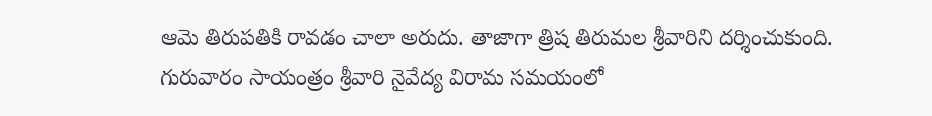ఆమె తిరుపతికి రావడం చాలా అరుదు. తాజాగా త్రిష తిరుమల శ్రీవారిని దర్శించుకుంది. గురువారం సాయంత్రం శ్రీవారి నైవేద్య విరామ సమయంలో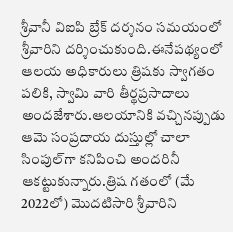శ్రీవానీ విఐపి బ్రేక్ దర్శనం సమయంలో శ్రీవారిని దర్శించుకుంది.ఈనేపథ్యంలో ఆలయ అధికారులు త్రిషకు స్వాగతం పలికి, స్వామి వారి తీర్థప్రసాదాలు అందజేశారు.ఆలయానికి వచ్చినప్పుడు ఆమె సంప్రదాయ దుస్తుల్లో చాలా సింపుల్‌గా కనిపించి అందరినీ ఆకట్టుకున్నారు.త్రిష గతంలో (మే 2022లో) మొదటిసారి శ్రీవారిని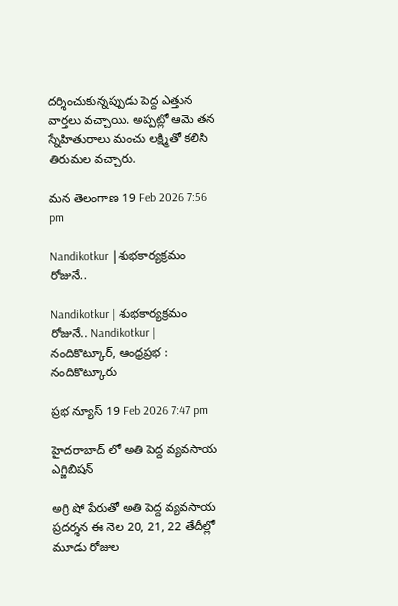దర్శించుకున్నప్పుడు పెద్ద ఎత్తున వార్తలు వచ్చాయి. అప్పట్లో ఆమె తన స్నేహితురాలు మంచు లక్ష్మితో కలిసి తిరుమల వచ్చారు.

మన తెలంగాణ 19 Feb 2026 7:56 pm

Nandikotkur |శుభ‌కార్య‌క్ర‌మం రోజునే..

Nandikotkur | శుభ‌కార్య‌క్ర‌మం రోజునే.. Nandikotkur | నందికొట్కూర్, ఆంధ్రప్రభ : నందికొట్కూరు

ప్రభ న్యూస్ 19 Feb 2026 7:47 pm

హైదరాబాద్ లో అతి పెద్ద వ్యవసాయ ఎగ్జిబిషన్

అగ్రి షో పేరుతో అతి పెద్ద వ్యవసాయ ప్రదర్శన ఈ నెల 20, 21, 22 తేదీల్లో మూడు రోజుల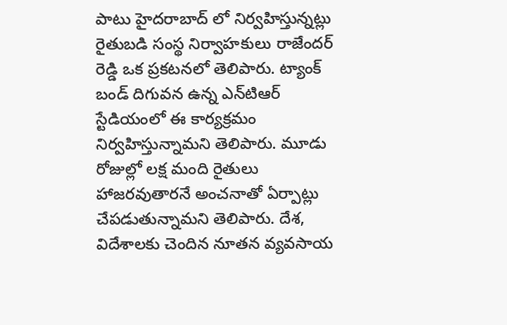పాటు హైదరాబాద్ లో నిర్వహిస్తున్నట్లు రైతుబడి సంస్థ నిర్వాహకులు రాజేందర్ రెడ్డి ఒక ప్రకటనలో తెలిపారు. ట్యాంక్ బండ్ దిగువన ఉన్న ఎన్‌టిఆర్ స్టేడియంలో ఈ కార్యక్రమం నిర్వహిస్తున్నామని తెలిపారు. మూడు రోజుల్లో లక్ష మంది రైతులు హాజరవుతారనే అంచనాతో ఏర్పాట్లు చేపడుతున్నామని తెలిపారు. దేశ, విదేశాలకు చెందిన నూతన వ్యవసాయ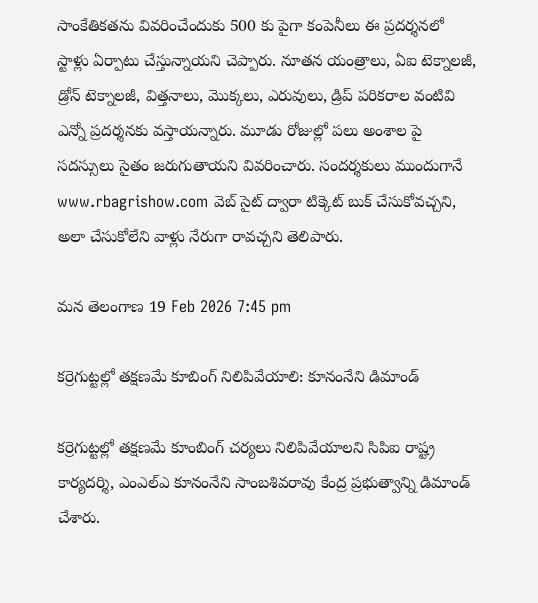సాంకేతికతను వివరించేందుకు 500 కు పైగా కంపెనీలు ఈ ప్రదర్శనలో స్టాళ్లు ఏర్పాటు చేస్తున్నాయని చెప్పారు. నూతన యంత్రాలు, ఏఐ టెక్నాలజీ, డ్రోన్ టెక్నాలజీ, విత్తనాలు, మొక్కలు, ఎరువులు, డ్రిప్ పరికరాల వంటివి ఎన్నో ప్రదర్శనకు వస్తాయన్నారు. మూడు రోజుల్లో పలు అంశాల పై సదస్సులు సైతం జరుగుతాయని వివరించారు. సందర్శకులు ముందుగానే www.rbagrishow.com వెబ్ సైట్ ద్వారా టిక్కెట్ బుక్ చేసుకోవచ్చని, అలా చేసుకోలేని వాళ్లు నేరుగా రావచ్చని తెలిపారు.

మన తెలంగాణ 19 Feb 2026 7:45 pm

కర్రెగుట్టల్లో తక్షణమే కూబింగ్ నిలిపివేయాలి: కూనంనేని డిమాండ్

కర్రెగుట్టల్లో తక్షణమే కూంబింగ్ చర్యలు నిలిపివేయాలని సిపిఐ రాష్ట్ర కార్యదర్శి, ఎంఎల్‌ఎ కూనంనేని సాంబశివరావు కేంద్ర ప్రభుత్వాన్ని డిమాండ్ చేశారు.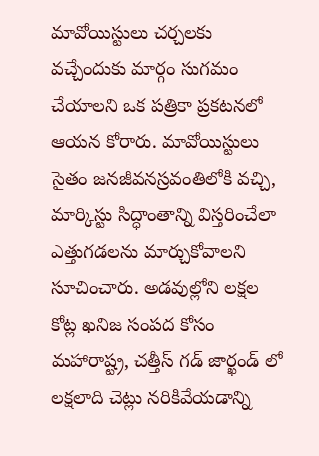మావోయిస్టులు చర్చలకు వచ్చేందుకు మార్గం సుగమం చేయాలని ఒక పత్రికా ప్రకటనలో ఆయన కోరారు. మావోయిస్టులు సైతం జనజీవనస్రవంతిలోకి వచ్చి, మార్కిస్టు సిద్ధాంతాన్ని విస్తరించేలా ఎత్తుగడలను మార్చుకోవాలని సూచించారు. అడవుల్లోని లక్షల కోట్ల ఖనిజ సంపద కోసం మహారాష్ట్ర, చత్తీస్ గడ్ జార్ఖండ్ లో లక్షలాది చెట్లు నరికివేయడాన్ని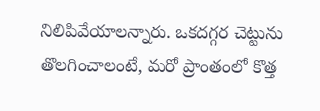నిలిపివేయాలన్నారు. ఒకదగ్గర చెట్టును తొలగించాలంటే, మరో ప్రాంతంలో కొత్త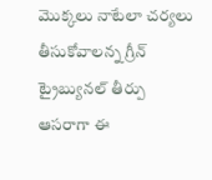మొక్కలు నాటేలా చర్యలు తీసుకోవాలన్న గ్రీన్ ట్రైబ్యునల్ తీర్పు ఆసరాగా ఈ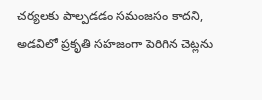చర్యలకు పాల్పడడం సమంజసం కాదని, అడవిలో ప్రకృతి సహజంగా పెరిగిన చెట్లను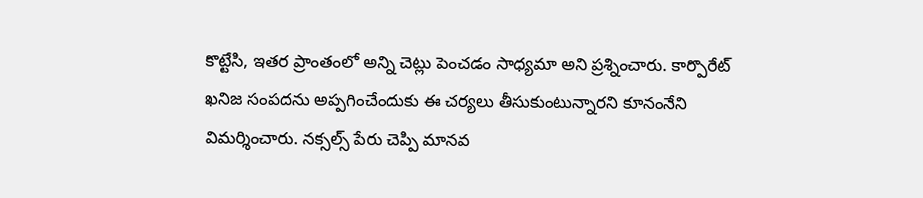కొట్టేసి, ఇతర ప్రాంతంలో అన్ని చెట్లు పెంచడం సాధ్యమా అని ప్రశ్నించారు. కార్పొరేట్ ఖనిజ సంపదను అప్పగించేందుకు ఈ చర్యలు తీసుకుంటున్నారని కూనంనేని విమర్శించారు. నక్సల్స్ పేరు చెప్పి మానవ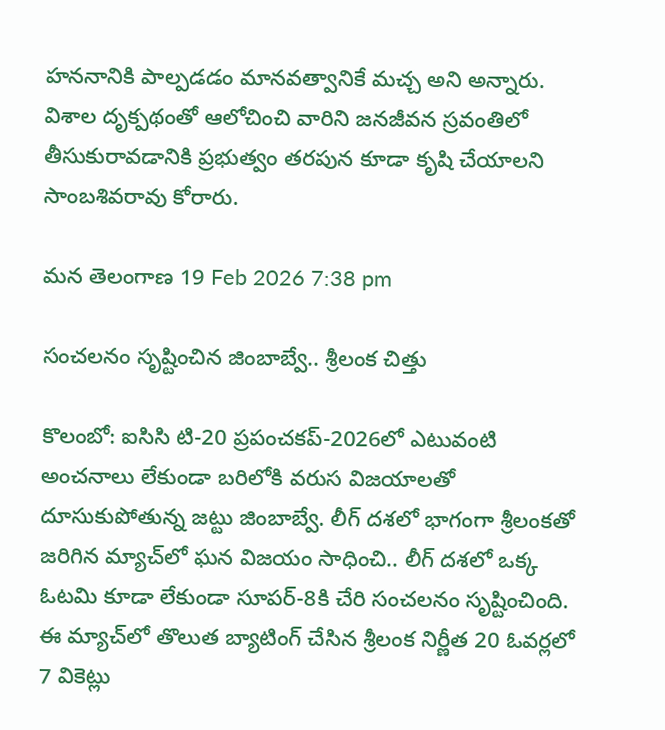హననానికి పాల్పడడం మానవత్వానికే మచ్చ అని అన్నారు. విశాల దృక్పథంతో ఆలోచించి వారిని జనజీవన స్రవంతిలో తీసుకురావడానికి ప్రభుత్వం తరపున కూడా కృషి చేయాలని సాంబశివరావు కోరారు.

మన తెలంగాణ 19 Feb 2026 7:38 pm

సంచలనం సృష్టించిన జింబాబ్వే.. శ్రీలంక చిత్తు

కొలంబో: ఐసిసి టి-20 ప్రపంచకప్‌-2026లో ఎటువంటి అంచనాలు లేకుండా బరిలోకి వరుస విజయాలతో దూసుకుపోతున్న జట్టు జింబాబ్వే. లీగ్ దశలో భాగంగా శ్రీలంకతో జరిగిన మ్యాచ్‌లో ఘన విజయం సాధించి.. లీగ్ దశలో ఒక్క ఓటమి కూడా లేకుండా సూపర్-8కి చేరి సంచలనం సృష్టించింది. ఈ మ్యాచ్‌లో తొలుత బ్యాటింగ్ చేసిన శ్రీలంక నిర్ణీత 20 ఓవర్లలో 7 వికెట్లు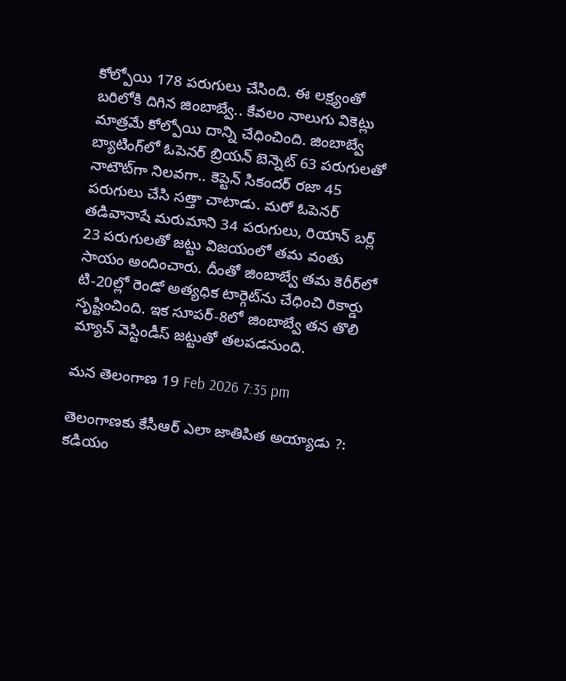కోల్పోయి 178 పరుగులు చేసింది. ఈ లక్ష్యంతో బరిలోకి దిగిన జింబాబ్వే.. కేవలం నాలుగు వికెట్లు మాత్రమే కోల్పోయి దాన్ని చేధించింది. జింబాబ్వే బ్యాటింగ్‌లో ఓపెనర్ బ్రియన్ బెన్నెట్ 63 పరుగులతో నాటౌట్‌గా నిలవగా.. కెప్టెన్ సికందర్ రజా 45 పరుగులు చేసి సత్తా చాటాడు. మరో ఓపెనర్ తడివానాషే మరుమాని 34 పరుగులు, రియాన్ బర్ల్ 23 పరుగులతో జట్టు విజయంలో తమ వంతు సాయం అందించారు. దీంతో జింబాబ్వే తమ కెరీర్‌లో టి-20ల్లో రెండో అత్యధిక టార్గెట్‌ను చేధించి రికార్డు సృష్టించింది. ఇక సూపర్‌-8లో జింబాబ్వే తన తొలి మ్యాచ్ వెస్టిండీస్ జట్టుతో తలపడనుంది.

మన తెలంగాణ 19 Feb 2026 7:35 pm

తెలంగాణకు కేసీఆర్ ఎలా జాతిపిత అయ్యాడు ?: కడియం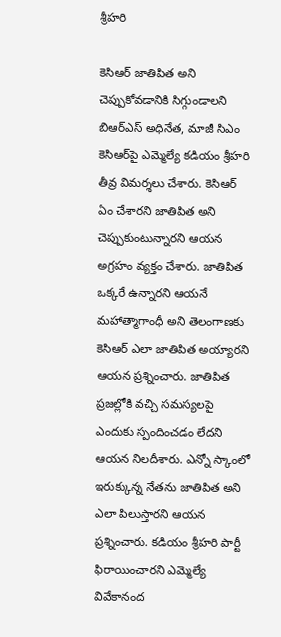శ్రీహరి

కెసిఆర్ జాతిపిత అని చెప్పుకోవడానికి సిగ్గుండాలని బిఆర్‌ఎస్ అధినేత, మాజీ సిఎం కెసిఆర్‌పై ఎమ్మెల్యే కడియం శ్రీహరి తీవ్ర విమర్శలు చేశారు. కెసిఆర్ ఏం చేశారని జాతిపిత అని చెప్పుకుంటున్నారని ఆయన అగ్రహం వ్యక్తం చేశారు. జాతిపిత ఒక్కరే ఉన్నారని ఆయనే మహాత్మాగాంధీ అని తెలంగాణకు కెసిఆర్ ఎలా జాతిపిత అయ్యారని ఆయన ప్రశ్నించారు. జాతిపిత ప్రజల్లోకి వచ్చి సమస్యలపై ఎందుకు స్పందించడం లేదని ఆయన నిలదీశారు. ఎన్నో స్కాంలో ఇరుక్కున్న నేతను జాతిపిత అని ఎలా పిలుస్తారని ఆయన ప్రశ్నించారు. కడియం శ్రీహరి పార్టీ ఫిరాయించారని ఎమ్మెల్యే వివేకానంద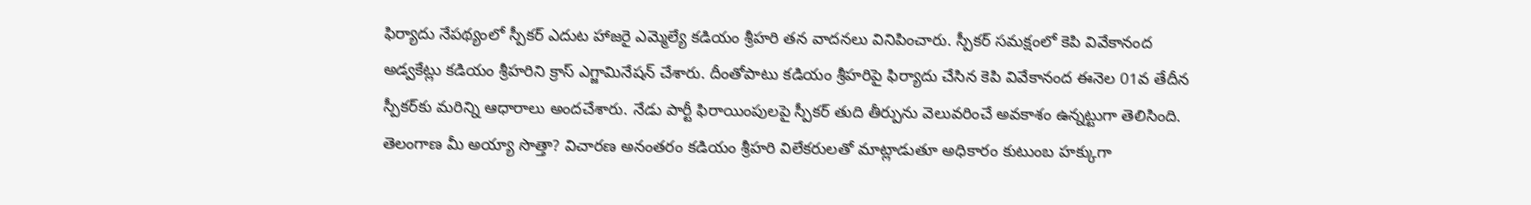ఫిర్యాదు నేపథ్యంలో స్పీకర్ ఎదుట హాజరై ఎమ్మెల్యే కడియం శ్రీహరి తన వాదనలు వినిపించారు. స్పీకర్ సమక్షంలో కెపి వివేకానంద అడ్వకేట్లు కడియం శ్రీహరిని క్రాస్ ఎగ్జామినేషన్ చేశారు. దీంతోపాటు కడియం శ్రీహరిపై ఫిర్యాదు చేసిన కెపి వివేకానంద ఈనెల 01వ తేదీన స్పీకర్‌కు మరిన్ని ఆధారాలు అందచేశారు. నేడు పార్టీ ఫిరాయింపులపై స్పీకర్ తుది తీర్పును వెలువరించే అవకాశం ఉన్నట్టుగా తెలిసింది. తెలంగాణ మీ అయ్యా సొత్తా? విచారణ అనంతరం కడియం శ్రీహరి విలేకరులతో మాట్లాడుతూ అధికారం కుటుంబ హక్కుగా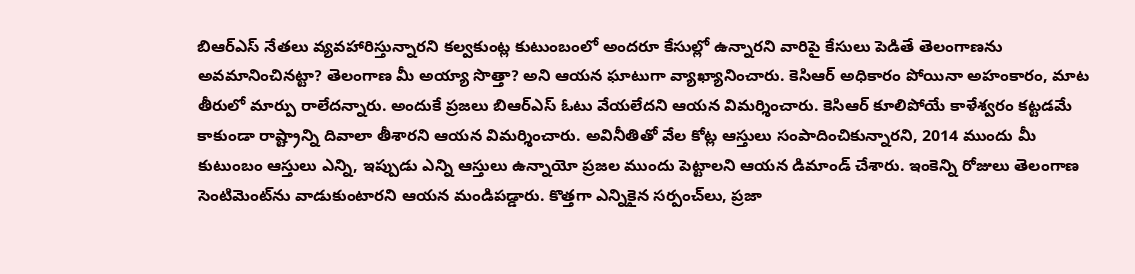బిఆర్‌ఎస్ నేతలు వ్యవహారిస్తున్నారని కల్వకుంట్ల కుటుంబంలో అందరూ కేసుల్లో ఉన్నారని వారిపై కేసులు పెడితే తెలంగాణను అవమానించినట్టా? తెలంగాణ మీ అయ్యా సొత్తా? అని ఆయన ఘాటుగా వ్యాఖ్యానించారు. కెసిఆర్ అధికారం పోయినా అహంకారం, మాట తీరులో మార్పు రాలేదన్నారు. అందుకే ప్రజలు బిఆర్‌ఎస్ ఓటు వేయలేదని ఆయన విమర్శించారు. కెసిఆర్ కూలిపోయే కాళేశ్వరం కట్టడమే కాకుండా రాష్ట్రాన్ని దివాలా తీశారని ఆయన విమర్శించారు. అవినీతితో వేల కోట్ల ఆస్తులు సంపాదించికున్నారని, 2014 ముందు మీ కుటుంబం ఆస్తులు ఎన్ని, ఇప్పుడు ఎన్ని ఆస్తులు ఉన్నాయో ప్రజల ముందు పెట్టాలని ఆయన డిమాండ్ చేశారు. ఇంకెన్ని రోజులు తెలంగాణ సెంటిమెంట్‌ను వాడుకుంటారని ఆయన మండిపడ్డారు. కొత్తగా ఎన్నికైన సర్పంచ్‌లు, ప్రజా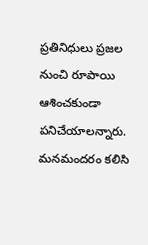ప్రతినిధులు ప్రజల నుంచి రూపాయి ఆశించకుండా పనిచేయాలన్నారు. మనమందరం కలిసి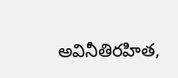అవినీతిరహిత,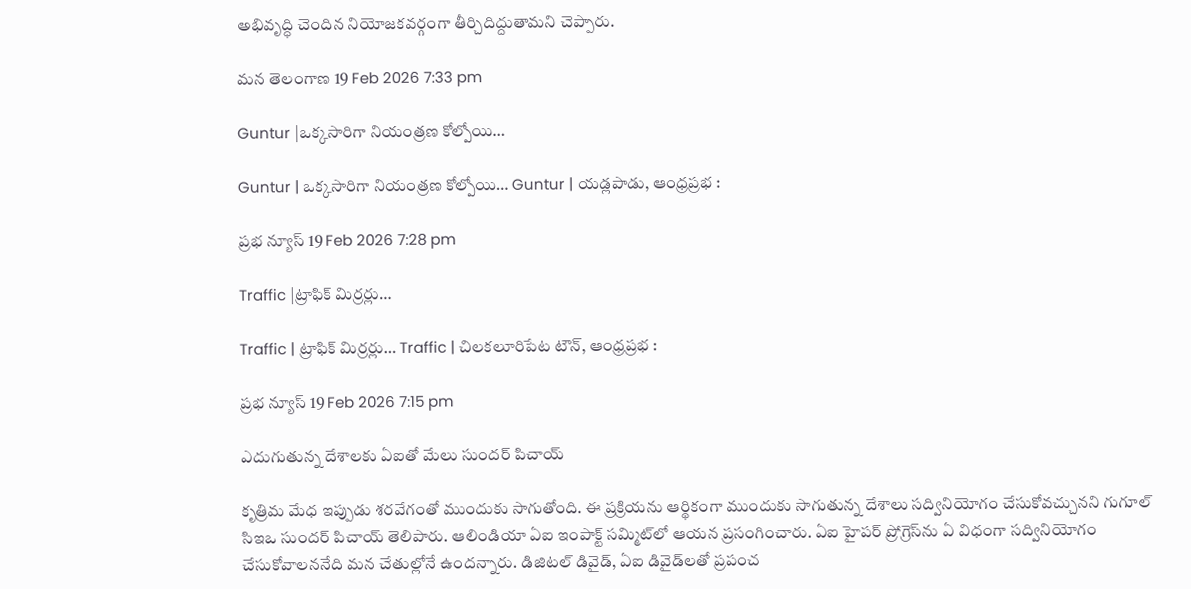అభివృద్ధి చెందిన నియోజకవర్గంగా తీర్చిదిద్దుతామని చెప్పారు.

మన తెలంగాణ 19 Feb 2026 7:33 pm

Guntur |ఒక్క‌సారిగా నియంత్ర‌ణ కోల్పోయి…

Guntur | ఒక్క‌సారిగా నియంత్ర‌ణ కోల్పోయి… Guntur | యడ్లపాడు, ఆంధ్రప్రభ :

ప్రభ న్యూస్ 19 Feb 2026 7:28 pm

Traffic |ట్రాఫిక్ మిర్రర్లు…

Traffic | ట్రాఫిక్ మిర్రర్లు… Traffic | చిలకలూరిపేట టౌన్, ఆంధ్రప్రభ :

ప్రభ న్యూస్ 19 Feb 2026 7:15 pm

ఎదుగుతున్న దేశాలకు ఏఐతో మేలు సుందర్ పిచాయ్

కృత్రిమ మేధ ఇప్పుడు శరవేగంతో ముందుకు సాగుతోంది. ఈ ప్రక్రియను ఆర్థికంగా ముందుకు సాగుతున్న దేశాలు సద్వినియోగం చేసుకోవచ్చునని గుగూల్ సిఇఒ సుందర్ పిచాయ్ తెలిపారు. ఆలిండియా ఏఐ ఇంపాక్ట్ సమ్మిట్‌లో ఆయన ప్రసంగించారు. ఏఐ హైపర్ ప్రోగ్రెస్‌ను ఏ విధంగా సద్వినియోగం చేసుకోవాలననేది మన చేతుల్లోనే ఉందన్నారు. డిజిటల్ డివైడ్, ఏఐ డివైడ్‌లతో ప్రపంచ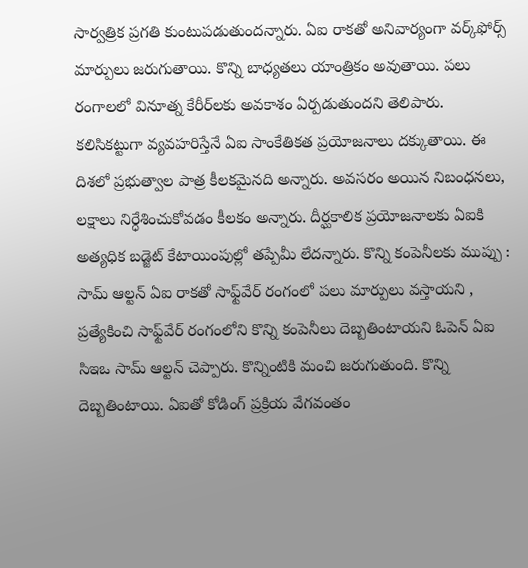సార్వత్రిక ప్రగతి కుంటుపడుతుందన్నారు. ఏఐ రాకతో అనివార్యంగా వర్క్‌ఫోర్స్ మార్పులు జరుగుతాయి. కొన్ని బాధ్యతలు యాంత్రికం అవుతాయి. పలు రంగాలలో వినూత్న కేరీర్‌లకు అవకాశం ఏర్పడుతుందని తెలిపారు. కలిసికట్టుగా వ్యవహరిస్తేనే ఏఐ సాంకేతికత ప్రయోజనాలు దక్కుతాయి. ఈ దిశలో ప్రభుత్వాల పాత్ర కీలకమైనది అన్నారు. అవసరం అయిన నిబంధనలు, లక్షాలు నిర్ధేశించుకోవడం కీలకం అన్నారు. దీర్ఘకాలిక ప్రయోజనాలకు ఏఐకి అత్యధిక బడ్జెట్ కేటాయింపుల్లో తప్పేమీ లేదన్నారు. కొన్ని కంపెనీలకు ముప్పు : సామ్ ఆల్టన్ ఏఐ రాకతో సాఫ్ట్‌వేర్ రంగంలో పలు మార్పులు వస్తాయని , ప్రత్యేకించి సాఫ్ట్‌వేర్ రంగంలోని కొన్ని కంపెనీలు దెబ్బతింటాయని ఓపెన్ ఏఐ సిఇఒ సామ్ ఆల్టన్ చెప్పారు. కొన్నింటికి మంచి జరుగుతుంది. కొన్ని దెబ్బతింటాయి. ఏఐతో కోడింగ్ ప్రక్రియ వేగవంతం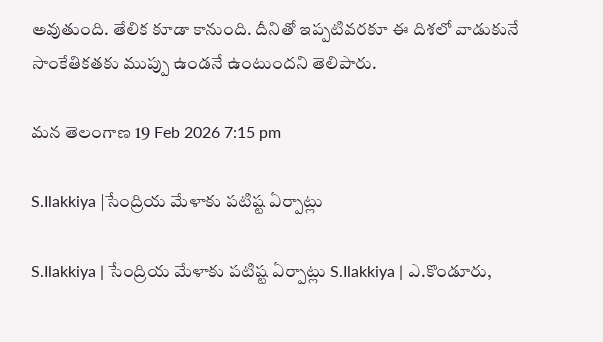అవుతుంది. తేలిక కూడా కానుంది. దీనితో ఇప్పటివరకూ ఈ దిశలో వాడుకునే సాంకేతికతకు ముప్పు ఉండనే ఉంటుందని తెలిపారు.

మన తెలంగాణ 19 Feb 2026 7:15 pm

S.Ilakkiya |సేంద్రియ మేళాకు ప‌టిష్ట ఏర్పాట్లు

S.Ilakkiya | సేంద్రియ మేళాకు ప‌టిష్ట ఏర్పాట్లు S.Ilakkiya | ఎ.కొండూరు,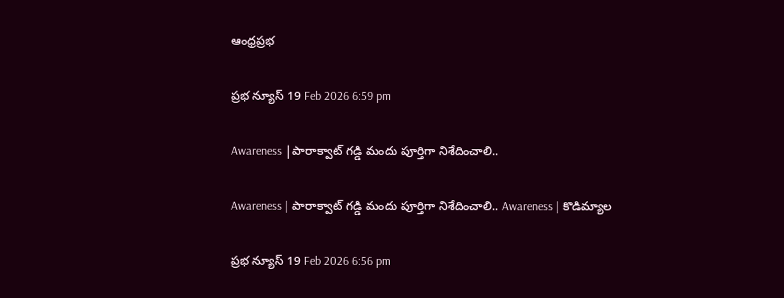ఆంధ్రప్రభ

ప్రభ న్యూస్ 19 Feb 2026 6:59 pm

Awareness |పారాక్వాట్ గడ్డి మందు పూర్తిగా నిశేదించాలి..

Awareness | పారాక్వాట్ గడ్డి మందు పూర్తిగా నిశేదించాలి.. Awareness | కొడిమ్యాల

ప్రభ న్యూస్ 19 Feb 2026 6:56 pm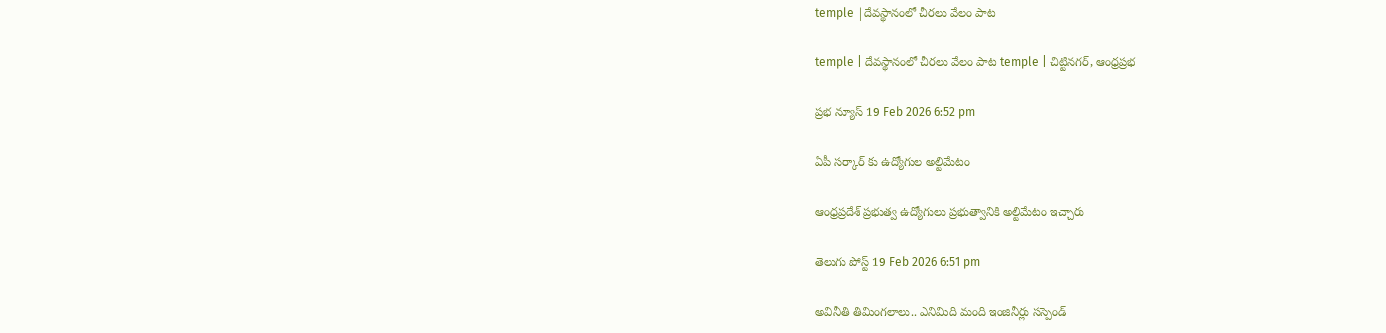temple |దేవస్థానంలో చీరలు వేలం పాట

temple | దేవస్థానంలో చీరలు వేలం పాట temple | చిట్టినగర్, ఆంధ్రప్రభ

ప్రభ న్యూస్ 19 Feb 2026 6:52 pm

ఏపీ సర్కార్ కు ఉద్యోగుల అల్టిమేటం

ఆంధ్రప్రదేశ్ ప్రభుత్వ ఉద్యోగులు ప్రభుత్వానికి అల్టిమేటం ఇచ్చారు

తెలుగు పోస్ట్ 19 Feb 2026 6:51 pm

అవినీతి తిమింగలాలు.. ఎనిమిది మంది ఇంజినీర్లు సస్పెండ్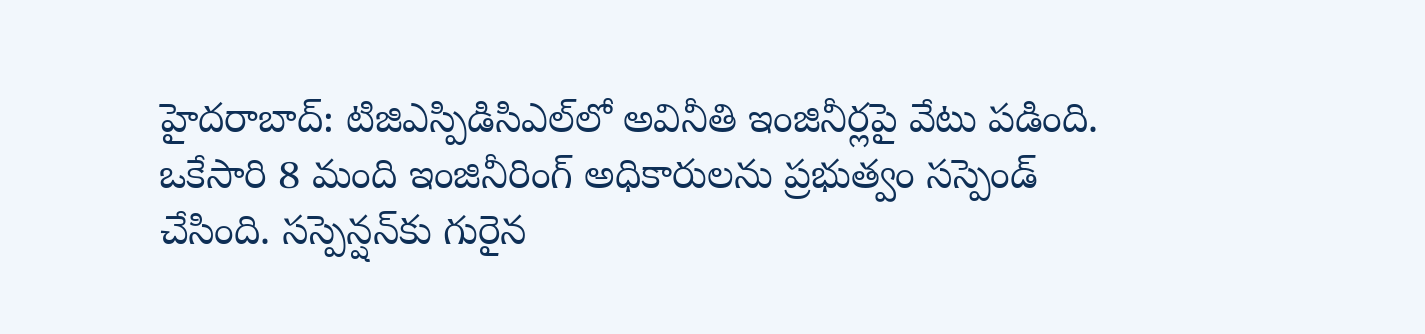హైదరాబాద్: టిజిఎస్పిడిసిఎల్‌లో అవినీతి ఇంజినీర్లపై వేటు పడింది. ఒకేసారి 8 మంది ఇంజినీరింగ్ అధికారులను ప్రభుత్వం సస్పెండ్ చేసింది. సస్పెన్షన్‌కు గురైన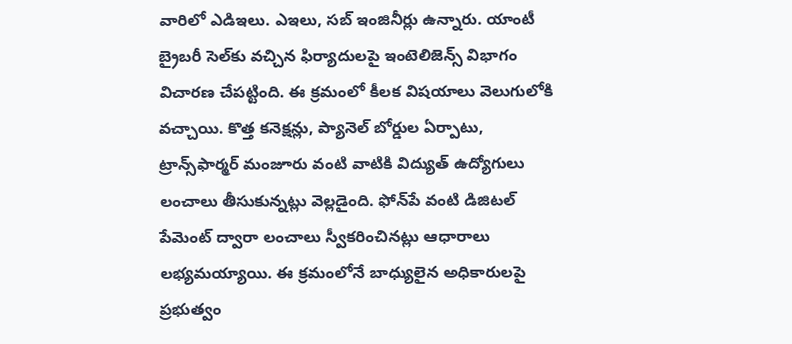వారిలో ఎడిఇలు. ఎఇలు, సబ్ ఇంజినీర్లు ఉన్నారు. యాంటీ బ్రైబరీ సెల్‌కు వచ్చిన ఫిర్యాదులపై ఇంటెలిజెన్స్ విభాగం విచారణ చేపట్టింది. ఈ క్రమంలో కీలక విషయాలు వెలుగులోకి వచ్చాయి. కొత్త కనెక్షన్లు, ప్యానెల్ బోర్డుల ఏర్పాటు, ట్రాన్స్‌ఫార్మర్ మంజూరు వంటి వాటికి విద్యుత్ ఉద్యోగులు లంచాలు తీసుకున్నట్లు వెల్లడైంది. ఫోన్‌పే వంటి డిజిటల్ పేమెంట్ ద్వారా లంచాలు స్వీకరించినట్లు ఆధారాలు లభ్యమయ్యాయి. ఈ క్రమంలోనే బాధ్యులైన అధికారులపై ప్రభుత్వం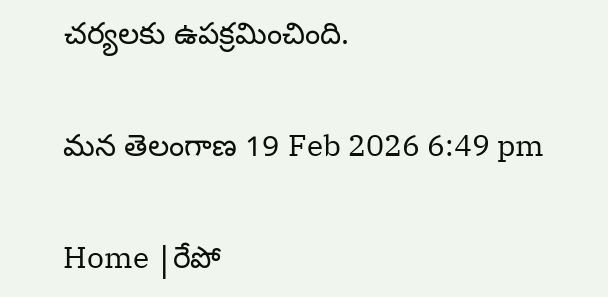చర్యలకు ఉపక్రమించింది.

మన తెలంగాణ 19 Feb 2026 6:49 pm

Home |రేపో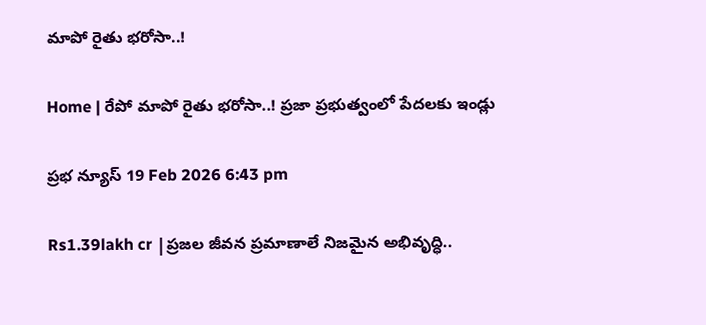మాపో రైతు భరోసా..!

Home | రేపో మాపో రైతు భరోసా..! ప్రజా ప్రభుత్వంలో పేదలకు ఇండ్లు

ప్రభ న్యూస్ 19 Feb 2026 6:43 pm

Rs1.39lakh cr |ప్రజల జీవన ప్రమాణాలే నిజమైన అభివృద్ధి..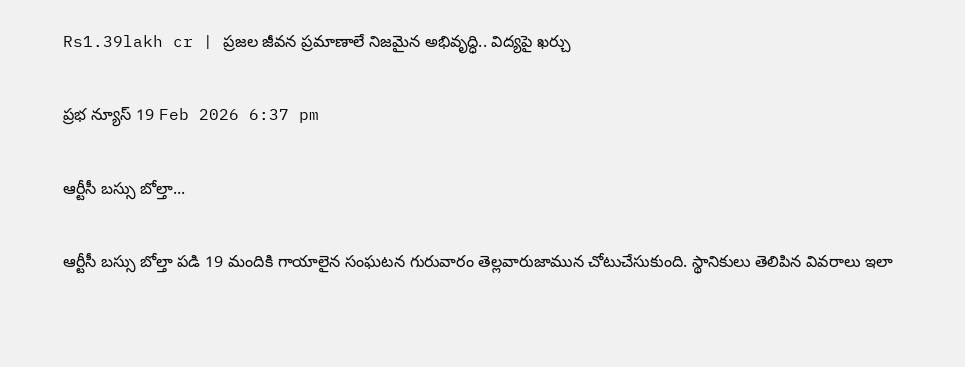Rs1.39lakh cr | ప్రజల జీవన ప్రమాణాలే నిజమైన అభివృద్ధి.. విద్యపై ఖర్చు

ప్రభ న్యూస్ 19 Feb 2026 6:37 pm

ఆర్టీసీ బస్సు బోల్తా...

ఆర్టీసీ బస్సు బోల్తా పడి 19 మందికి గాయాలైన సంఘటన గురువారం తెల్లవారుజామున చోటుచేసుకుంది. స్థానికులు తెలిపిన వివరాలు ఇలా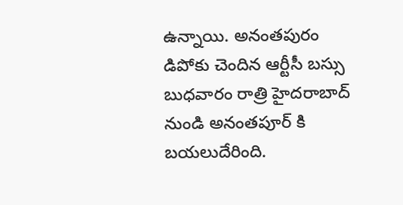ఉన్నాయి. అనంతపురం డిపోకు చెందిన ఆర్టీసీ బస్సు బుధవారం రాత్రి హైదరాబాద్ నుండి అనంతపూర్ కి బయలుదేరింది.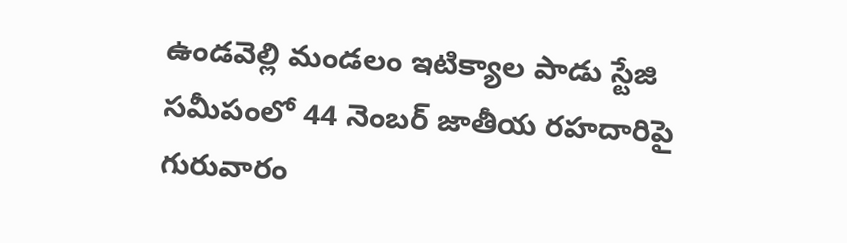ఉండవెల్లి మండలం ఇటిక్యాల పాడు స్టేజి సమీపంలో 44 నెంబర్ జాతీయ రహదారిపై గురువారం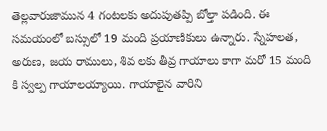తెల్లవారుజామున 4 గంటలకు అదుపుతప్పి బోల్తా పడింది. ఈ సమయంలో బస్సులో 19 మంది ప్రయాణికులు ఉన్నారు. స్నేహలత, అరుణ, జయ రాములు, శివ లకు తీవ్ర గాయాలు కాగా మరో 15 మంది కి స్వల్ప గాయాలయ్యాయి. గాయాలైన వారిని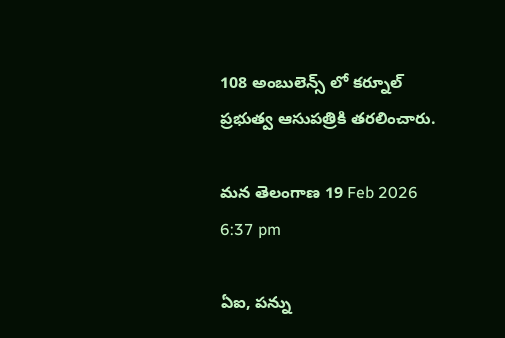108 అంబులెన్స్ లో కర్నూల్ ప్రభుత్వ ఆసుపత్రికి తరలించారు.

మన తెలంగాణ 19 Feb 2026 6:37 pm

ఏఐ, పన్ను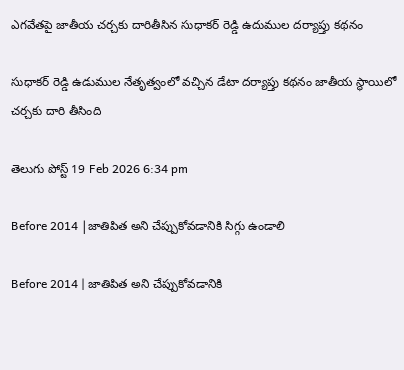ఎగవేతపై జాతీయ చర్చకు దారితీసిన సుధాకర్ రెడ్డి ఉదుముల దర్యాప్తు కథనం

సుధాకర్ రెడ్డి ఉడుముల నేతృత్వంలో వచ్చిన డేటా దర్యాప్తు కథనం జాతీయ స్థాయిలో చర్చకు దారి తీసింది

తెలుగు పోస్ట్ 19 Feb 2026 6:34 pm

Before 2014 |జాతిపిత అని చేప్పుకోవడానికి సిగ్గు ఉండాలి

Before 2014 | జాతిపిత అని చేప్పుకోవడానికి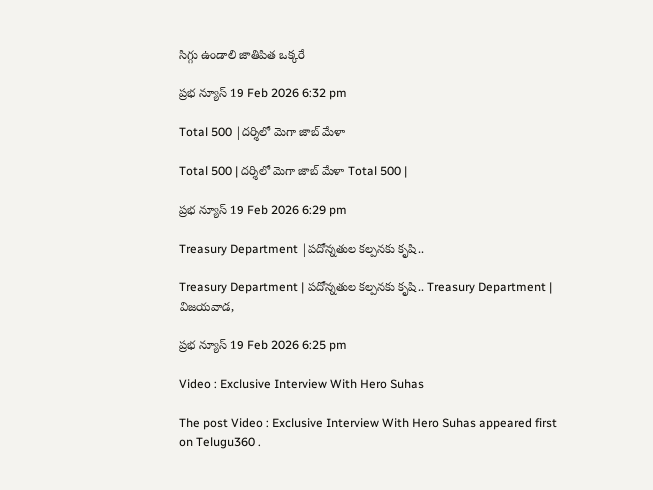సిగ్గు ఉండాలి జాతిపిత ఒక్కరే

ప్రభ న్యూస్ 19 Feb 2026 6:32 pm

Total 500 |దర్శిలో మెగా జాబ్ మేళా

Total 500 | దర్శిలో మెగా జాబ్ మేళా Total 500 |

ప్రభ న్యూస్ 19 Feb 2026 6:29 pm

Treasury Department |ప‌దోన్న‌తుల క‌ల్ప‌న‌కు కృషి..

Treasury Department | ప‌దోన్న‌తుల క‌ల్ప‌న‌కు కృషి.. Treasury Department | విజయవాడ,

ప్రభ న్యూస్ 19 Feb 2026 6:25 pm

Video : Exclusive Interview With Hero Suhas

The post Video : Exclusive Interview With Hero Suhas appeared first on Telugu360 .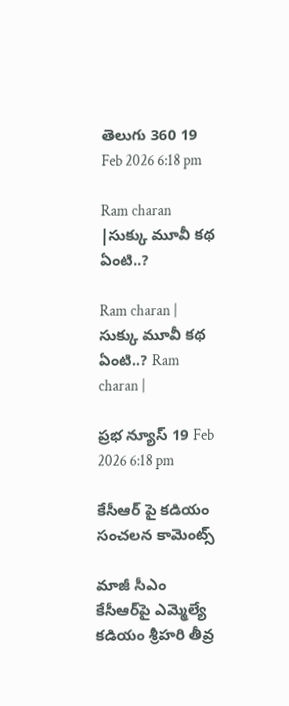తెలుగు 360 19 Feb 2026 6:18 pm

Ram charan |సుక్కు మూవీ కథ ఏంటి..?

Ram charan | సుక్కు మూవీ కథ ఏంటి..? Ram charan |

ప్రభ న్యూస్ 19 Feb 2026 6:18 pm

కేసీఆర్ పై కడియం సంచలన కామెంట్స్

మాజీ సీఎం కేసీఆర్‌పై ఎమ్మెల్యే కడియం శ్రీహరి తీవ్ర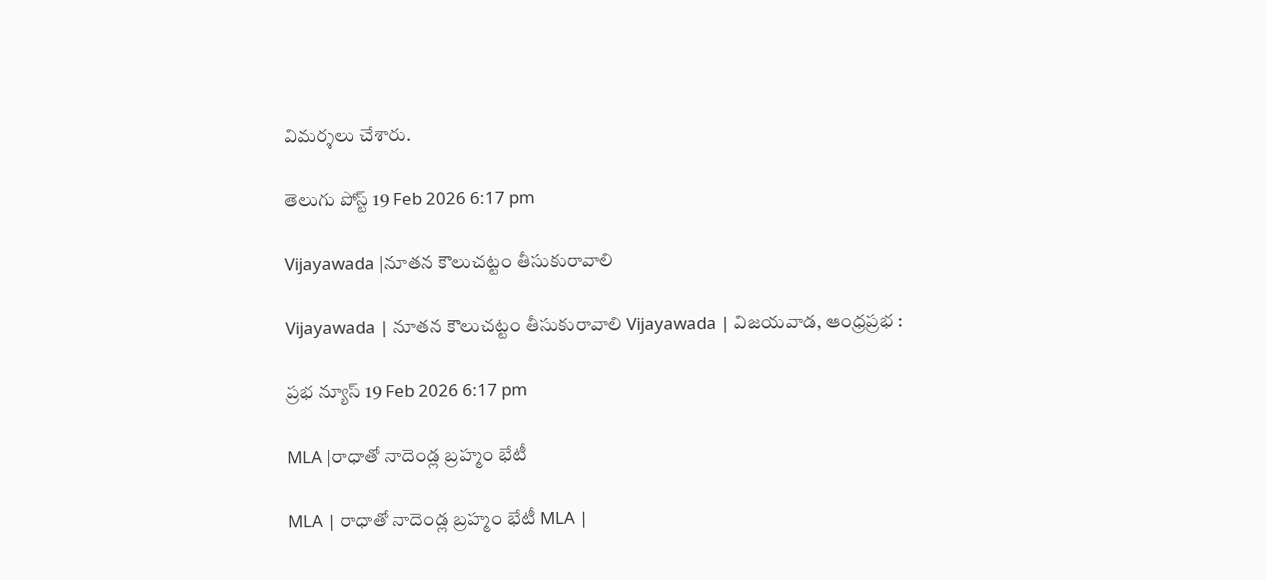విమర్శలు చేశారు.

తెలుగు పోస్ట్ 19 Feb 2026 6:17 pm

Vijayawada |నూతన కౌలుచట్టం తీసుకురావాలి

Vijayawada | నూతన కౌలుచట్టం తీసుకురావాలి Vijayawada | విజయవాడ, ఆంధ్రప్రభ :

ప్రభ న్యూస్ 19 Feb 2026 6:17 pm

MLA |రాధాతో నాదెండ్ల బ్రహ్మం భేటీ

MLA | రాధాతో నాదెండ్ల బ్రహ్మం భేటీ MLA |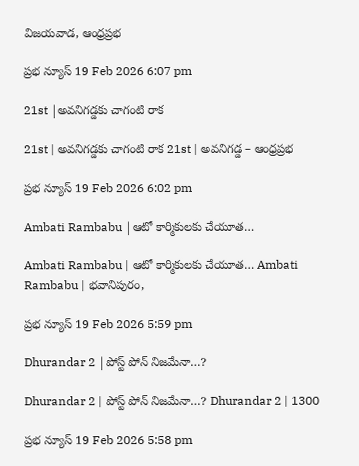విజయవాడ, ఆంధ్రప్రభ

ప్రభ న్యూస్ 19 Feb 2026 6:07 pm

21st |అవనిగడ్డకు చాగంటి రాక

21st | అవనిగడ్డకు చాగంటి రాక 21st | అవనిగడ్డ – ఆంధ్రప్రభ

ప్రభ న్యూస్ 19 Feb 2026 6:02 pm

Ambati Rambabu |ఆటో కార్మికుల‌కు చేయూత‌…

Ambati Rambabu | ఆటో కార్మికుల‌కు చేయూత‌… Ambati Rambabu | భవానిపురం,

ప్రభ న్యూస్ 19 Feb 2026 5:59 pm

Dhurandar 2 |పోస్ట్ పోన్ నిజమేనా…?

Dhurandar 2 | పోస్ట్ పోన్ నిజమేనా…? Dhurandar 2 | 1300

ప్రభ న్యూస్ 19 Feb 2026 5:58 pm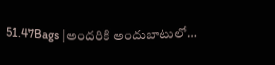51.47Bags |అందరికి అందుబాటులో…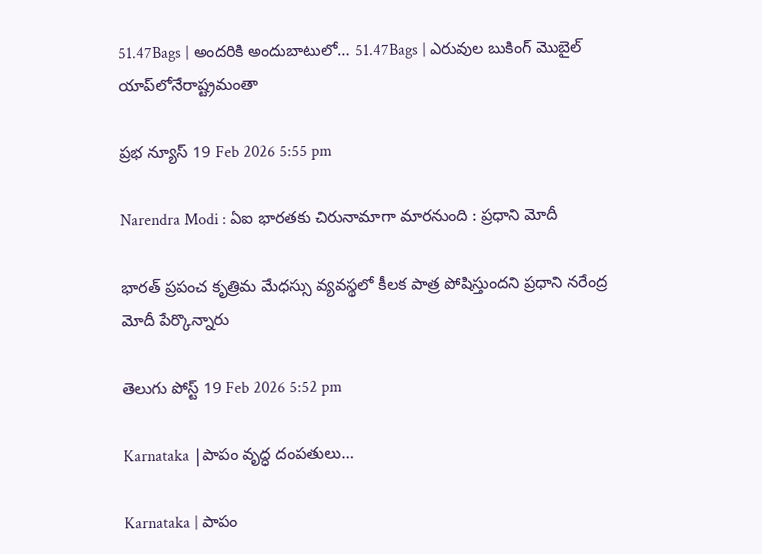51.47Bags | అందరికి అందుబాటులో… 51.47Bags | ఎరువుల బుకింగ్‌ మొబైల్‌ యాప్‌లోనేరాష్ట్రమంతా

ప్రభ న్యూస్ 19 Feb 2026 5:55 pm

Narendra Modi : ఏఐ భారతకు చిరునామాగా మారనుంది : ప్రధాని మోదీ

భారత్‌ ప్రపంచ కృత్రిమ మేధస్సు వ్యవస్థలో కీలక పాత్ర పోషిస్తుందని ప్రధాని నరేంద్ర మోదీ పేర్కొన్నారు

తెలుగు పోస్ట్ 19 Feb 2026 5:52 pm

Karnataka |పాపం వృద్ధ దంప‌తులు…

Karnataka | పాపం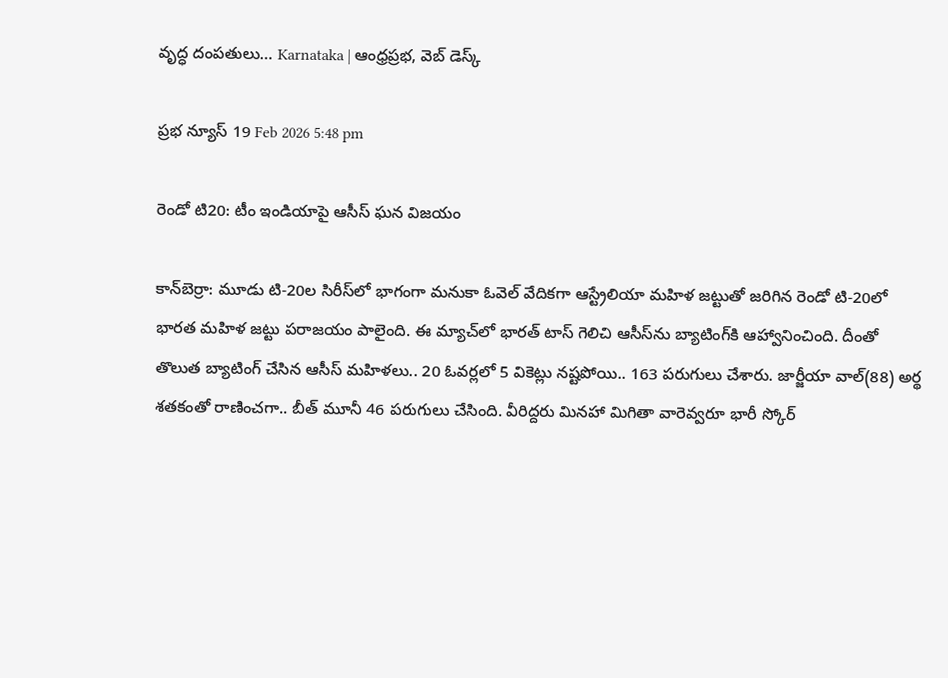వృద్ధ దంప‌తులు… Karnataka | ఆంధ్రప్రభ, వెబ్ డెస్క్

ప్రభ న్యూస్ 19 Feb 2026 5:48 pm

రెండో టి20: టీం ఇండియాపై ఆసీస్ ఘన విజయం

కాన్‌బెర్రా: మూడు టి-20ల సిరీస్‌లో భాగంగా మనుకా ఓవెల్ వేదికగా ఆస్ట్రేలియా మహిళ జట్టుతో జరిగిన రెండో టి-20లో భారత మహిళ జట్టు పరాజయం పాలైంది. ఈ మ్యాచ్‌లో భారత్ టాస్ గెలిచి ఆసీస్‌ను బ్యాటింగ్‌కి ఆహ్వానించింది. దీంతో తొలుత బ్యాటింగ్ చేసిన ఆసీస్ మహిళలు.. 20 ఓవర్లలో 5 వికెట్లు నష్టపోయి.. 163 పరుగులు చేశారు. జార్జీయా వాల్(88) అర్థ శతకంతో రాణించగా.. బీత్ మూనీ 46 పరుగులు చేసింది. వీరిద్దరు మినహా మిగితా వారెవ్వరూ భారీ స్కోర్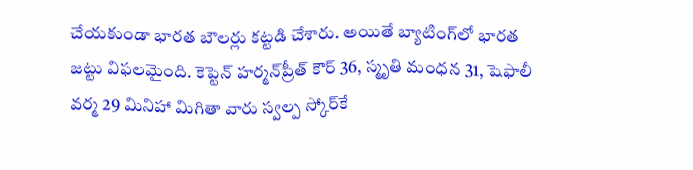చేయకుండా భారత బౌలర్లు కట్టడి చేశారు. అయితే బ్యాటింగ్‌లో భారత జట్టు విఫలమైంది. కెప్టెన్ హర్మన్‌ప్రీత్ కౌర్ 36, స్మృతి మంధన 31, షెఫాలీ వర్మ 29 మినిహా మిగితా వారు స్వల్ప స్కోర్‌కే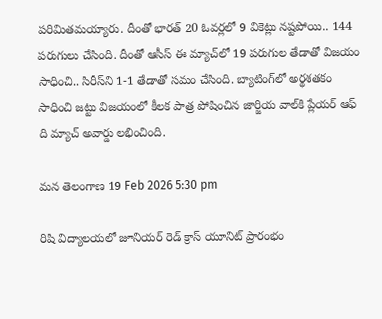పరిమితమయ్యారు. దీంతో భారత్ 20 ఓవర్లలో 9 వికెట్లు నష్టపోయి.. 144 పరుగులు చేసింది. దీంతో ఆసీస్ ఈ మ్యాచ్‌లో 19 పరుగుల తేడాతో విజయం సాధించి.. సిరీస్‌ని 1-1 తేడాతో సమం చేసింది. బ్యాటింగ్‌లో అర్థశతకం సాధించి జట్టు విజయంలో కీలక పాత్ర పోషించిన జార్జియ వాల్‌కి ప్లేయర్ ఆఫ్ ది మ్యాచ్ అవార్డు లభించింది.

మన తెలంగాణ 19 Feb 2026 5:30 pm

రిషి విద్యాలయలో జూనియర్ రెడ్ క్రాస్ యూనిట్ ప్రారంభం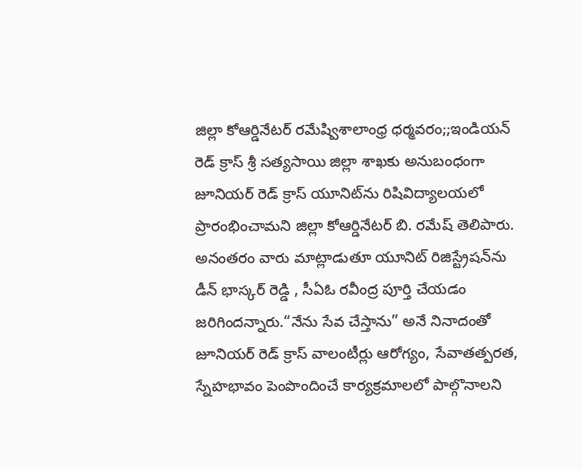జిల్లా కోఆర్డినేటర్ రమేష్విశాలాంధ్ర ధర్మవరం;;ఇండియన్ రెడ్ క్రాస్ శ్రీ సత్యసాయి జిల్లా శాఖకు అనుబంధంగా జూనియర్ రెడ్ క్రాస్ యూనిట్‌ను రిషివిద్యాలయలో ప్రారంభించామని జిల్లా కోఆర్డినేటర్ బి. రమేష్ తెలిపారు. అనంతరం వారు మాట్లాడుతూ యూనిట్ రిజిస్ట్రేషన్‌ను డీన్ భాస్కర్ రెడ్డి , సీఏఓ రవీంద్ర పూర్తి చేయడం జరిగిందన్నారు.“నేను సేవ చేస్తాను” అనే నినాదంతో జూనియర్ రెడ్ క్రాస్ వాలంటీర్లు ఆరోగ్యం, సేవాతత్పరత, స్నేహభావం పెంపొందించే కార్యక్రమాలలో పాల్గొనాలని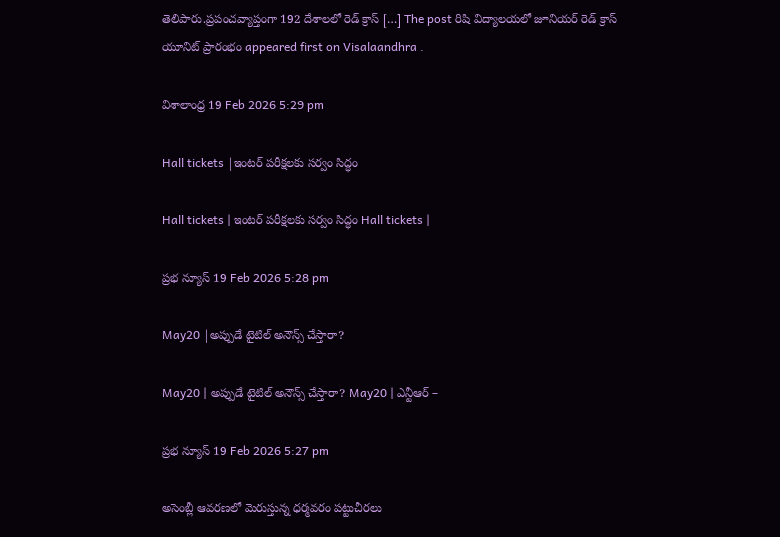తెలిపారు.ప్రపంచవ్యాప్తంగా 192 దేశాలలో రెడ్ క్రాస్ […] The post రిషి విద్యాలయలో జూనియర్ రెడ్ క్రాస్ యూనిట్ ప్రారంభం appeared first on Visalaandhra .

విశాలాంధ్ర 19 Feb 2026 5:29 pm

Hall tickets |ఇంటర్ పరీక్షలకు సర్వం సిద్ధం

Hall tickets | ఇంటర్ పరీక్షలకు సర్వం సిద్ధం Hall tickets |

ప్రభ న్యూస్ 19 Feb 2026 5:28 pm

May20 |అప్పుడే టైటిల్ అనౌన్స్ చేస్తారా?

May20 | అప్పుడే టైటిల్ అనౌన్స్ చేస్తారా? May20 | ఎన్టీఆర్ –

ప్రభ న్యూస్ 19 Feb 2026 5:27 pm

అసెంబ్లీ ఆవరణలో మెరుస్తున్న ధర్మవరం పట్టుచీరలు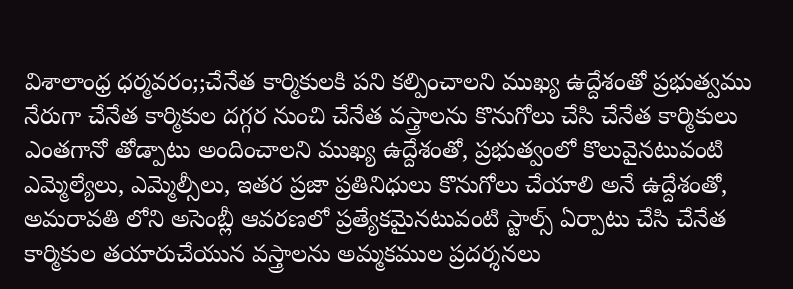విశాలాంధ్ర ధర్మవరం;;చేనేత కార్మికులకి పని కల్పించాలని ముఖ్య ఉద్దేశంతో ప్రభుత్వము నేరుగా చేనేత కార్మికుల దగ్గర నుంచి చేనేత వస్త్రాలను కొనుగోలు చేసి చేనేత కార్మికులు ఎంతగానో తోడ్పాటు అందించాలని ముఖ్య ఉద్దేశంతో, ప్రభుత్వంలో కొలువైనటువంటి ఎమ్మెల్యేలు, ఎమ్మెల్సీలు, ఇతర ప్రజా ప్రతినిధులు కొనుగోలు చేయాలి అనే ఉద్దేశంతో, అమరావతి లోని అసెంబ్లీ ఆవరణలో ప్రత్యేకమైనటువంటి స్టాల్స్ ఏర్పాటు చేసి చేనేత కార్మికుల తయారుచేయున వస్త్రాలను అమ్మకముల ప్రదర్శనలు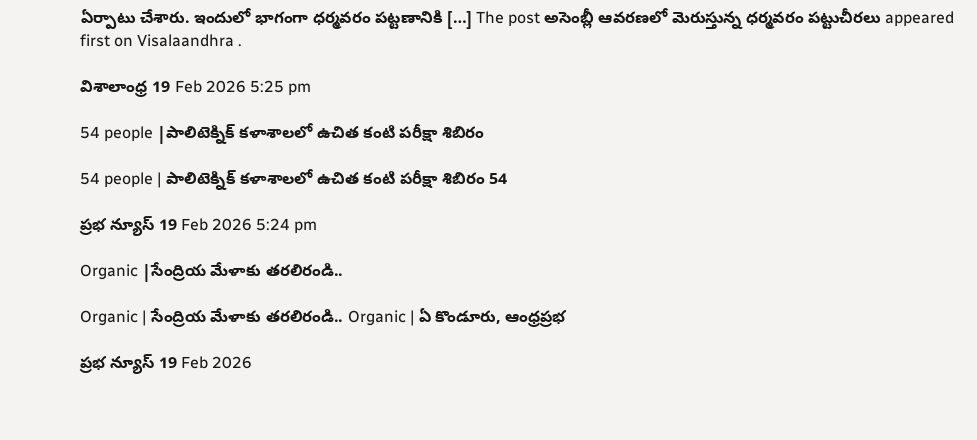ఏర్పాటు చేశారు. ఇందులో భాగంగా ధర్మవరం పట్టణానికి […] The post అసెంబ్లీ ఆవరణలో మెరుస్తున్న ధర్మవరం పట్టుచీరలు appeared first on Visalaandhra .

విశాలాంధ్ర 19 Feb 2026 5:25 pm

54 people |పాలిటెక్నిక్ కళాశాలలో ఉచిత కంటి పరీక్షా శిబిరం

54 people | పాలిటెక్నిక్ కళాశాలలో ఉచిత కంటి పరీక్షా శిబిరం 54

ప్రభ న్యూస్ 19 Feb 2026 5:24 pm

Organic |సేంద్రియ మేళాకు త‌ర‌లిరండి..

Organic | సేంద్రియ మేళాకు త‌ర‌లిరండి.. Organic | ఏ కొండూరు, ఆంధ్రప్రభ

ప్రభ న్యూస్ 19 Feb 2026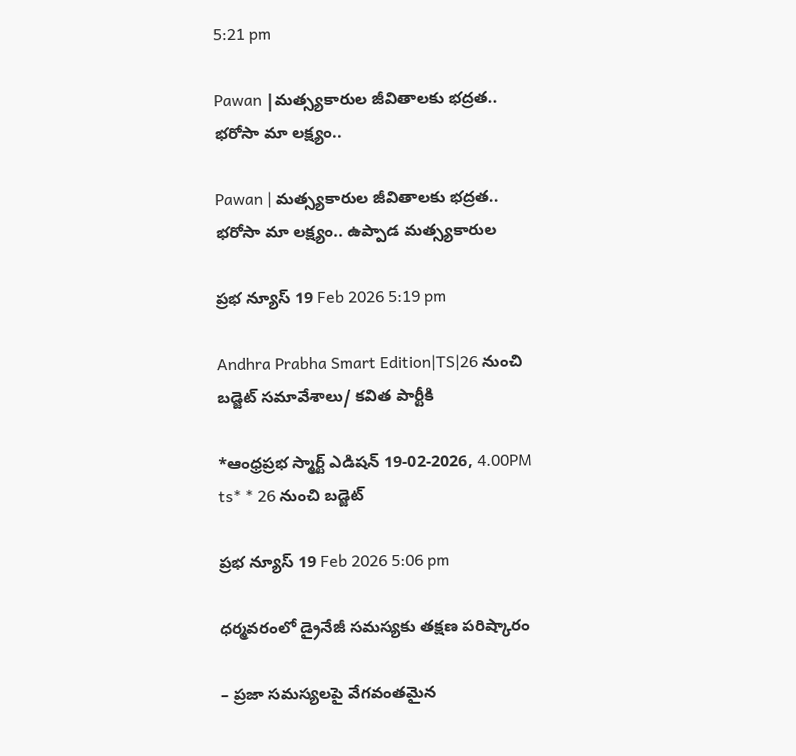5:21 pm

Pawan |మత్స్యకారుల జీవితాలకు భద్రత.. భరోసా మా లక్ష్యం..

Pawan | మత్స్యకారుల జీవితాలకు భద్రత.. భరోసా మా లక్ష్యం.. ఉప్పాడ మత్స్యకారుల

ప్రభ న్యూస్ 19 Feb 2026 5:19 pm

Andhra Prabha Smart Edition|TS|26 నుంచి బడ్జెట్ సమావేశాలు/ కవిత పార్టీకి

*ఆంధ్ర‌ప్ర‌భ స్మార్ట్ ఎడిష‌న్ 19-02-2026, 4.00PM ts* * 26 నుంచి బడ్జెట్

ప్రభ న్యూస్ 19 Feb 2026 5:06 pm

ధర్మవరంలో డ్రైనేజీ సమస్యకు తక్షణ పరిష్కారం

– ప్రజా సమస్యలపై వేగవంతమైన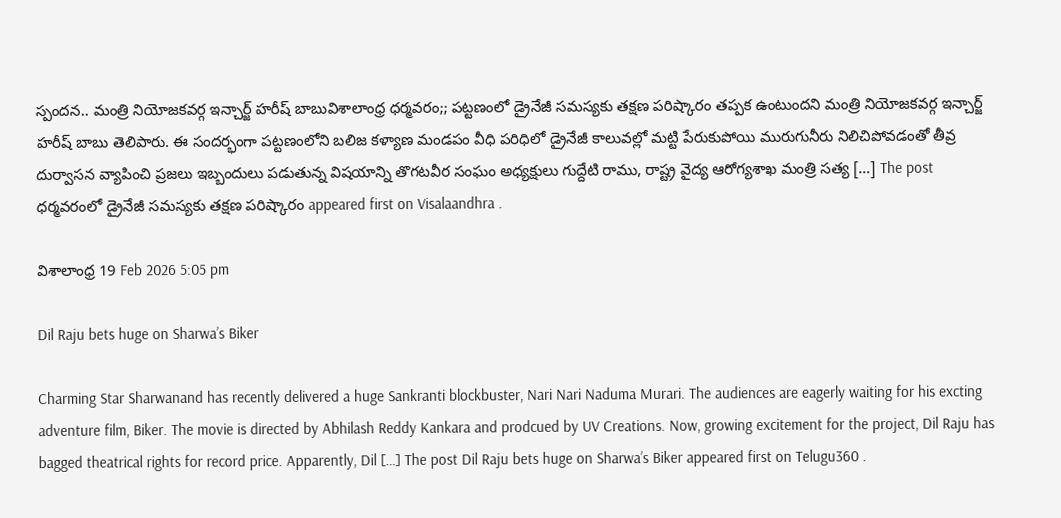స్పందన.. మంత్రి నియోజకవర్గ ఇన్చార్జ్ హరీష్ బాబువిశాలాంధ్ర ధర్మవరం;; పట్టణంలో డ్రైనేజీ సమస్యకు తక్షణ పరిష్కారం తప్పక ఉంటుందని మంత్రి నియోజకవర్గ ఇన్చార్జ్ హరీష్ బాబు తెలిపారు. ఈ సందర్భంగా పట్టణంలోని బలిజ కళ్యాణ మండపం వీధి పరిధిలో డ్రైనేజీ కాలువల్లో మట్టి పేరుకుపోయి మురుగునీరు నిలిచిపోవడంతో తీవ్ర దుర్వాసన వ్యాపించి ప్రజలు ఇబ్బందులు పడుతున్న విషయాన్ని తొగటవీర సంఘం అధ్యక్షులు గుద్దేటి రాము, రాష్ట్ర వైద్య ఆరోగ్యశాఖ మంత్రి సత్య […] The post ధర్మవరంలో డ్రైనేజీ సమస్యకు తక్షణ పరిష్కారం appeared first on Visalaandhra .

విశాలాంధ్ర 19 Feb 2026 5:05 pm

Dil Raju bets huge on Sharwa’s Biker

Charming Star Sharwanand has recently delivered a huge Sankranti blockbuster, Nari Nari Naduma Murari. The audiences are eagerly waiting for his excting adventure film, Biker. The movie is directed by Abhilash Reddy Kankara and prodcued by UV Creations. Now, growing excitement for the project, Dil Raju has bagged theatrical rights for record price. Apparently, Dil […] The post Dil Raju bets huge on Sharwa’s Biker appeared first on Telugu360 .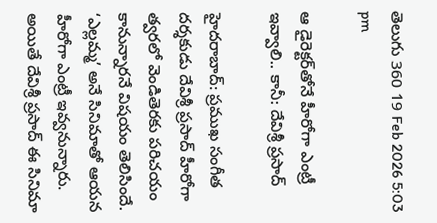తెలుగు 360 19 Feb 2026 5:03 pm

ఆ డైరెక్టర్‌తోనే హీరోగా ఎంట్రీ ఇవ్వాలి.. కానీ: దేవిశ్రీ ప్రసాద్

హైదరాబాద్: ప్రముఖ సంగీత దర్శకుడు దేవిశ్రీ ప్రసాద్ హీరోగా త్వరలో వెండితెరకు పరిచయం కానున్నారనే విషయం తెలిసిందే. ‘ఎల్లమ్మ’ అనే సినిమాతో ఆయన హీరోగా ఎంట్రీ ఇవ్వనున్నారు. అయితే దేవిశ్రీ ప్రసాద్ ఈ సినిమా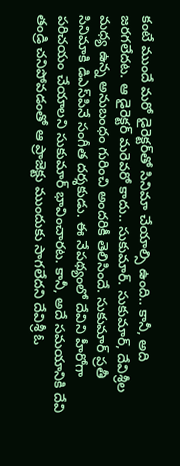కంటే ముందే మరో డైరెక్టర్‌తో సినిమా చేయాల్సి ఉంది.. కానీ, అది జరగలేదట. ఆ డైరెక్టర్ మరెవరో కాదు.. సుకుమార్. సుకుమార్, దేవిశ్రీల మధ్య ఉన్న అనుబంధం గురించి అందరికీ తెలిసిందే. సుకుమార్ ప్రతీ సినిమాకి డిఎస్‌పినే సంగీత దర్శకుడు. ఈ నేపథ్యంలో దేవిని హీరోగా పరిచయం చేయాలని సుకుమార్ భావించారట. కానీ, అదే సమయానికి దేవి తండ్రి చనిపోవడంతో ఆ ప్రాజెక్టు ముందుకు సాగలేదని దేవిశ్రీ ఓ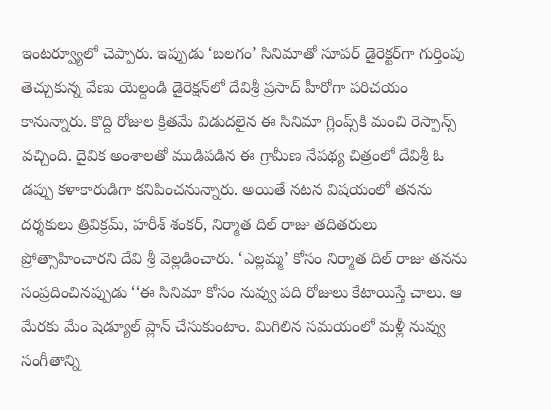ఇంటర్వ్యూలో చెప్పారు. ఇప్పుడు ‘బలగం’ సినిమాతో సూపర్ డైరెక్టర్‌గా గుర్తింపు తెచ్చుకున్న వేణు యెల్దండి డైరెక్షన్‌లో దేవిశ్రీ ప్రసాద్ హీరోగా పరిచయం కానున్నారు. కొద్ది రోజుల క్రితమే విడుదలైన ఈ సినిమా గ్లింప్స్‌కి మంచి రెస్పాన్స్ వచ్చింది. దైవిక అంశాలతో ముడిపడిన ఈ గ్రామీణ నేపథ్య చిత్రంలో దేవిశ్రీ ఓ డప్పు కళాకారుడిగా కనిపించనున్నారు. అయితే నటన విషయంలో తనను దర్శకులు త్రివిక్రమ్, హరీశ్ శంకర్, నిర్మాత దిల్ రాజు తదితరులు ప్రోత్సాహించారని దేవి శ్రీ వెల్లడించారు. ‘ఎల్లమ్మ’ కోసం నిర్మాత దిల్ రాజు తనను సంప్రదించినప్పుడు ‘‘ఈ సినిమా కోసం నువ్వు పది రోజులు కేటాయిస్తే చాలు. ఆ మేరకు మేం షెడ్యూల్ ప్లాన్ చేసుకుంటాం. మిగిలిన సమయంలో మళ్లీ నువ్వు సంగీతాన్ని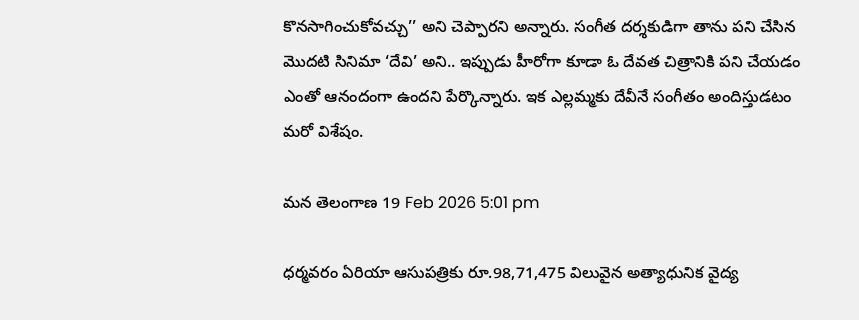కొనసాగించుకోవచ్చు’’ అని చెప్పారని అన్నారు. సంగీత దర్శకుడిగా తాను పని చేసిన మొదటి సినిమా ‘దేవి’ అని.. ఇప్పుడు హీరోగా కూడా ఓ దేవత చిత్రానికి పని చేయడం ఎంతో ఆనందంగా ఉందని పేర్కొన్నారు. ఇక ఎల్లమ్మకు దేవీనే సంగీతం అందిస్తుడటం మరో విశేషం.

మన తెలంగాణ 19 Feb 2026 5:01 pm

ధర్మవరం ఏరియా ఆసుపత్రికు రూ.98,71,475 విలువైన అత్యాధునిక వైద్య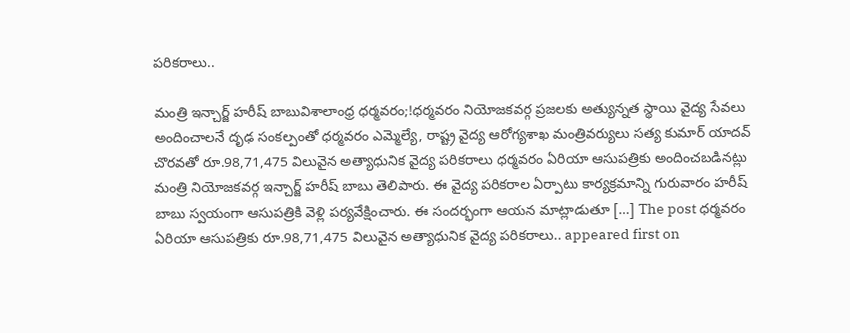పరికరాలు..

మంత్రి ఇన్చార్జ్ హరీష్ బాబువిశాలాంధ్ర ధర్మవరం;!ధర్మవరం నియోజకవర్గ ప్రజలకు అత్యున్నత స్థాయి వైద్య సేవలు అందించాలనే దృఢ సంకల్పంతో ధర్మవరం ఎమ్మెల్యే, రాష్ట్ర వైద్య ఆరోగ్యశాఖ మంత్రివర్యులు సత్య కుమార్ యాదవ్ చొరవతో రూ.98,71,475 విలువైన అత్యాధునిక వైద్య పరికరాలు ధర్మవరం ఏరియా ఆసుపత్రికు అందించబడినట్లు మంత్రి నియోజకవర్గ ఇన్చార్జ్ హరీష్ బాబు తెలిపారు. ఈ వైద్య పరికరాల ఏర్పాటు కార్యక్రమాన్ని గురువారం హరీష్ బాబు స్వయంగా ఆసుపత్రికి వెళ్లి పర్యవేక్షించారు. ఈ సందర్భంగా ఆయన మాట్లాడుతూ […] The post ధర్మవరం ఏరియా ఆసుపత్రికు రూ.98,71,475 విలువైన అత్యాధునిక వైద్య పరికరాలు.. appeared first on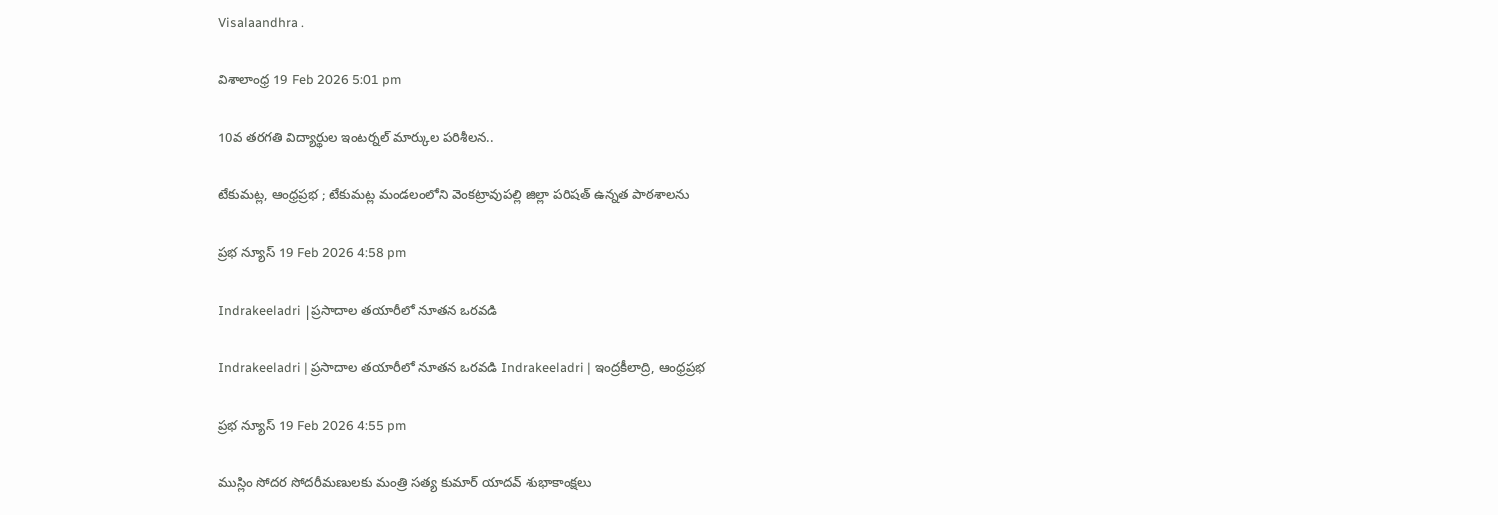Visalaandhra .

విశాలాంధ్ర 19 Feb 2026 5:01 pm

10వ తరగతి విద్యార్థుల ఇంటర్నల్ మార్కుల పరిశీలన..

టేకుమట్ల, ఆంధ్రప్రభ ; టేకుమట్ల మండలంలోని వెంకట్రావుపల్లి జిల్లా పరిషత్ ఉన్నత పాఠశాలను

ప్రభ న్యూస్ 19 Feb 2026 4:58 pm

Indrakeeladri |ప్రసాదాల తయారీలో నూతన ఒరవడి

Indrakeeladri | ప్రసాదాల తయారీలో నూతన ఒరవడి Indrakeeladri | ఇంద్రకీలాద్రి, ఆంధ్రప్రభ

ప్రభ న్యూస్ 19 Feb 2026 4:55 pm

ముస్లిం సోదర సోదరీమణులకు మంత్రి సత్య కుమార్ యాదవ్ శుభాకాంక్షలు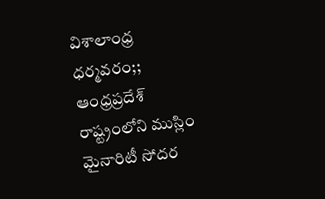విశాలాంధ్ర ధర్మవరం;; ఆంధ్రప్రదేశ్ రాష్ట్రంలోని ముస్లిం మైనారిటీ సోదర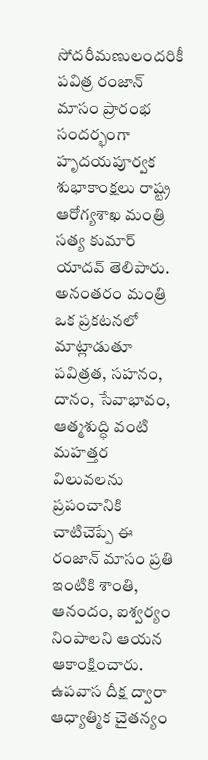సోదరీమణులందరికీ పవిత్ర రంజాన్ మాసం ప్రారంభ సందర్భంగా హృదయపూర్వక శుభాకాంక్షలు రాష్ట్ర ఆరోగ్యశాఖ మంత్రి సత్య కుమార్ యాదవ్ తెలిపారు. అనంతరం మంత్రి ఒక ప్రకటనలో మాట్లాడుతూ పవిత్రత, సహనం, దానం, సేవాభావం, ఆత్మశుద్ధి వంటి మహత్తర విలువలను ప్రపంచానికి చాటిచెప్పే ఈ రంజాన్ మాసం ప్రతి ఇంటికి శాంతి, ఆనందం, ఐశ్వర్యం నింపాలని ఆయన ఆకాంక్షించారు. ఉపవాస దీక్ష ద్వారా ఆధ్యాత్మిక చైతన్యం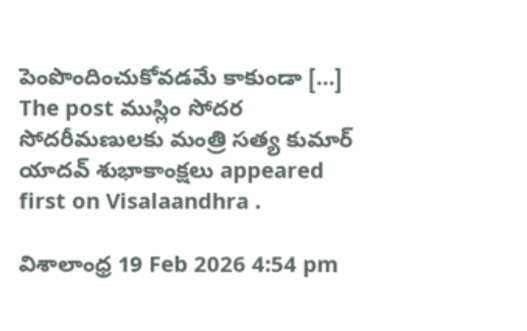పెంపొందించుకోవడమే కాకుండా […] The post ముస్లిం సోదర సోదరీమణులకు మంత్రి సత్య కుమార్ యాదవ్ శుభాకాంక్షలు appeared first on Visalaandhra .

విశాలాంధ్ర 19 Feb 2026 4:54 pm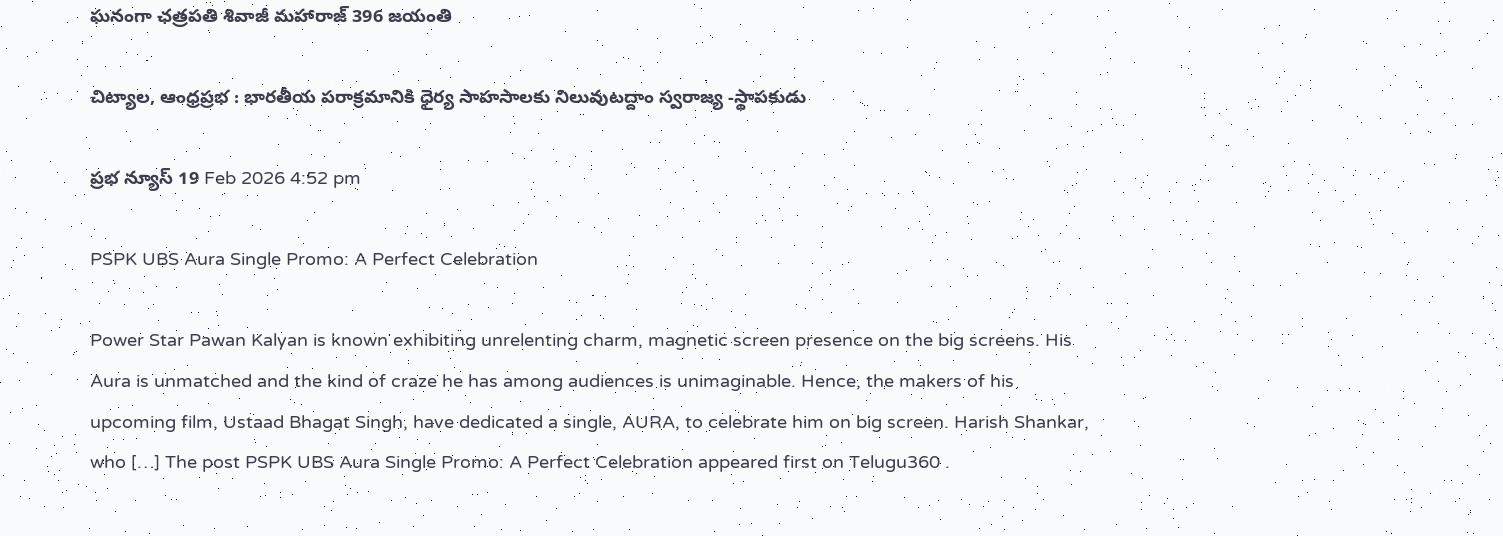ఘనంగా ఛత్రపతి శివాజీ మహారాజ్ 396 జయంతి

చిట్యాల, ఆంధ్రప్రభ : భారతీయ పరాక్రమానికి ధైర్య సాహసాలకు నిలువుటద్దాం స్వరాజ్య -స్థాపకుడు

ప్రభ న్యూస్ 19 Feb 2026 4:52 pm

PSPK UBS Aura Single Promo: A Perfect Celebration

Power Star Pawan Kalyan is known exhibiting unrelenting charm, magnetic screen presence on the big screens. His Aura is unmatched and the kind of craze he has among audiences is unimaginable. Hence, the makers of his upcoming film, Ustaad Bhagat Singh, have dedicated a single, AURA, to celebrate him on big screen. Harish Shankar, who […] The post PSPK UBS Aura Single Promo: A Perfect Celebration appeared first on Telugu360 .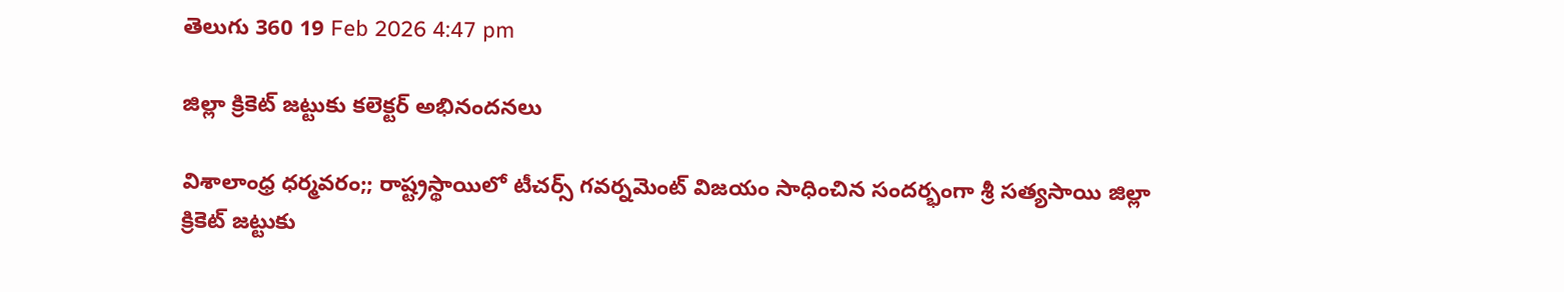తెలుగు 360 19 Feb 2026 4:47 pm

జిల్లా క్రికెట్ జట్టుకు కలెక్టర్ అభినందనలు

విశాలాంధ్ర ధర్మవరం;; రాష్ట్రస్థాయిలో టీచర్స్ గవర్నమెంట్ విజయం సాధించిన సందర్భంగా శ్రీ సత్యసాయి జిల్లా క్రికెట్ జట్టుకు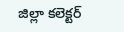జిల్లా కలెక్టర్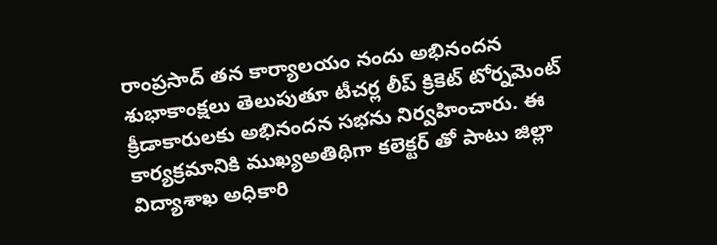రాంప్రసాద్ తన కార్యాలయం నందు అభినందన శుభాకాంక్షలు తెలుపుతూ టీచర్ల లీప్ క్రికెట్ టోర్నమెంట్ క్రీడాకారులకు అభినందన సభను నిర్వహించారు. ఈ కార్యక్రమానికి ముఖ్యఅతిథిగా కలెక్టర్ తో పాటు జిల్లా విద్యాశాఖ అధికారి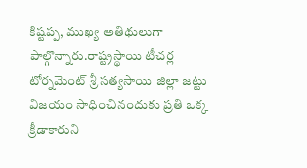కిష్టప్ప, ముఖ్య అతిథులుగా పాల్గొన్నారు.రాష్ట్రస్థాయి టీచర్ల టోర్నమెంట్ శ్రీ సత్యసాయి జిల్లా జట్టు విజయం సాధించినందుకు ప్రతి ఒక్క క్రీడాకారుని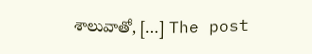శాలువాతో, […] The post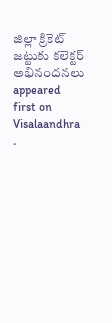జిల్లా క్రికెట్ జట్టుకు కలెక్టర్ అభినందనలు appeared first on Visalaandhra .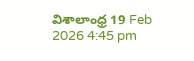విశాలాంధ్ర 19 Feb 2026 4:45 pm